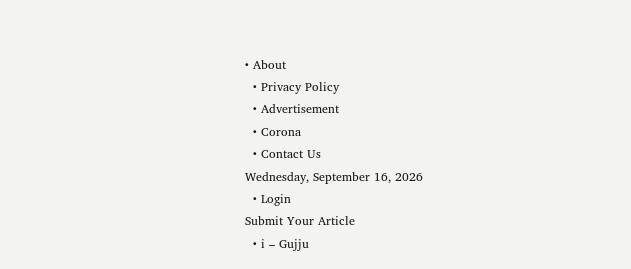• About
  • Privacy Policy
  • Advertisement
  • Corona
  • Contact Us
Wednesday, September 16, 2026
  • Login
Submit Your Article
  • i – Gujju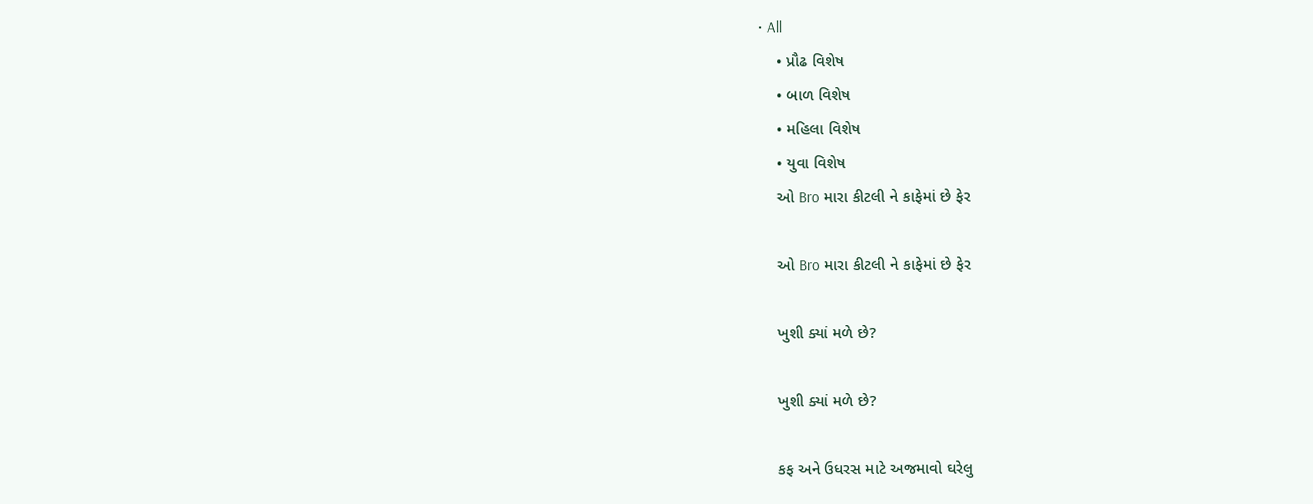• All
    • પ્રૌઢ વિશેષ
    • બાળ વિશેષ
    • મહિલા વિશેષ
    • યુવા વિશેષ
    ઓ Bro મારા કીટલી ને કાફેમાં છે ફેર

    ઓ Bro મારા કીટલી ને કાફેમાં છે ફેર

    ખુશી ક્યાં મળે છે?

    ખુશી ક્યાં મળે છે?

    કફ અને ઉધરસ માટે અજમાવો ઘરેલુ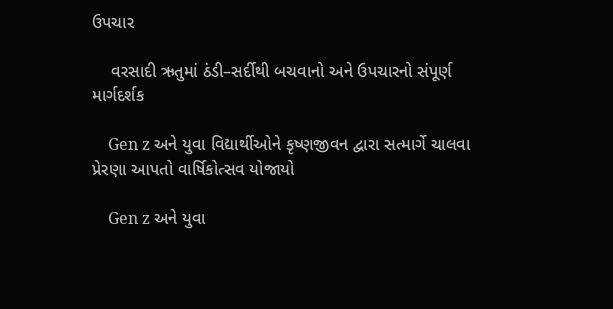ઉપચાર

    વરસાદી ઋતુમાં ઠંડી–સર્દીથી બચવાનો અને ઉપચારનો સંપૂર્ણ માર્ગદર્શક

    Gen z અને યુવા વિદ્યાર્થીઓને કૃષ્ણજીવન દ્વારા સત્માર્ગે ચાલવા પ્રેરણા આપતો વાર્ષિકોત્સવ યોજાયો

    Gen z અને યુવા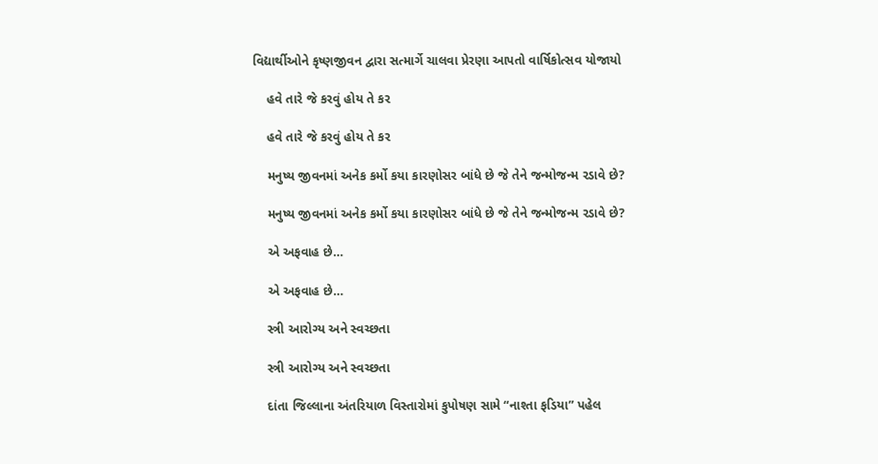વિદ્યાર્થીઓને કૃષ્ણજીવન દ્વારા સત્માર્ગે ચાલવા પ્રેરણા આપતો વાર્ષિકોત્સવ યોજાયો

    હવે તારે જે કરવું હોય તે કર

    હવે તારે જે કરવું હોય તે કર

    મનુષ્ય જીવનમાં અનેક કર્મો કયા કારણોસર બાંધે છે જે તેને જન્મોજન્મ રડાવે છે?

    મનુષ્ય જીવનમાં અનેક કર્મો કયા કારણોસર બાંધે છે જે તેને જન્મોજન્મ રડાવે છે?

    એ અફવાહ છે…

    એ અફવાહ છે…

    સ્ત્રી આરોગ્ય અને સ્વચ્છતા

    સ્ત્રી આરોગ્ય અને સ્વચ્છતા

    દાંતા જિલ્લાના અંતરિયાળ વિસ્તારોમાં કુપોષણ સામે “નાશ્તા ફડિયા” પહેલ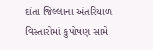દાંતા જિલ્લાના અંતરિયાળ વિસ્તારોમાં કુપોષણ સામે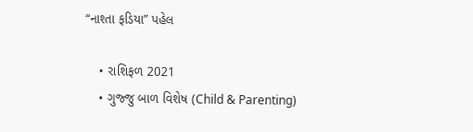“નાશ્તા ફડિયા” પહેલ

    • રાશિફળ 2021
    • ગુજ્જુ બાળ વિશેષ (Child & Parenting)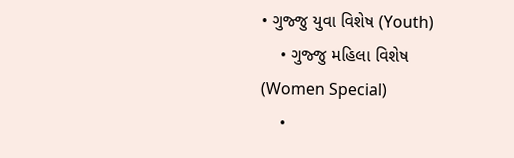• ગુજ્જુ યુવા વિશેષ (Youth)
    • ગુજ્જુ મહિલા વિશેષ (Women Special)
    •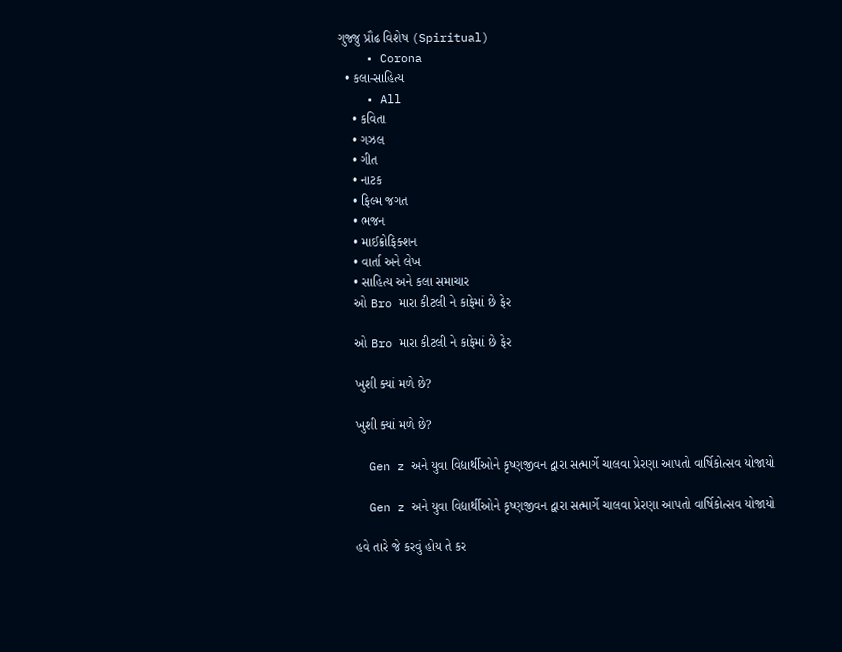ગુજ્જુ પ્રૌઢ વિશેષ (Spiritual)
    • Corona
  • કલા-સાહિત્ય
    • All
    • કવિતા
    • ગઝલ
    • ગીત
    • નાટક
    • ફિલ્મ જગત
    • ભજન
    • માઈક્રોફિક્શન
    • વાર્તા અને લેખ
    • સાહિત્ય અને કલા સમાચાર
    ઓ Bro મારા કીટલી ને કાફેમાં છે ફેર

    ઓ Bro મારા કીટલી ને કાફેમાં છે ફેર

    ખુશી ક્યાં મળે છે?

    ખુશી ક્યાં મળે છે?

    Gen z અને યુવા વિદ્યાર્થીઓને કૃષ્ણજીવન દ્વારા સત્માર્ગે ચાલવા પ્રેરણા આપતો વાર્ષિકોત્સવ યોજાયો

    Gen z અને યુવા વિદ્યાર્થીઓને કૃષ્ણજીવન દ્વારા સત્માર્ગે ચાલવા પ્રેરણા આપતો વાર્ષિકોત્સવ યોજાયો

    હવે તારે જે કરવું હોય તે કર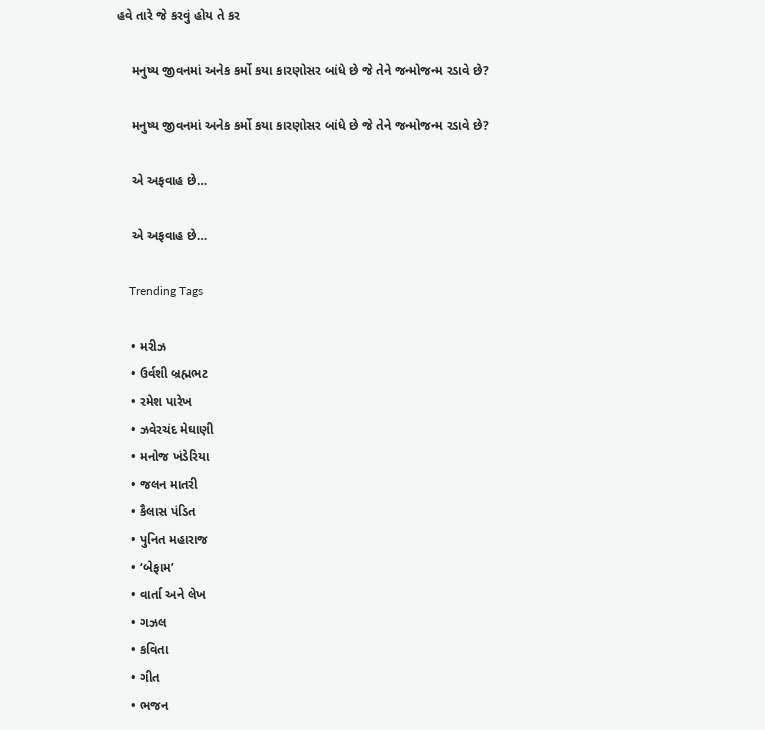હવે તારે જે કરવું હોય તે કર

    મનુષ્ય જીવનમાં અનેક કર્મો કયા કારણોસર બાંધે છે જે તેને જન્મોજન્મ રડાવે છે?

    મનુષ્ય જીવનમાં અનેક કર્મો કયા કારણોસર બાંધે છે જે તેને જન્મોજન્મ રડાવે છે?

    એ અફવાહ છે…

    એ અફવાહ છે…

    Trending Tags

    • મરીઝ
    • ઉર્વશી બ્રહ્મભટ
    • રમેશ પારેખ
    • ઝવેરચંદ મેઘાણી
    • મનોજ ખંડેરિયા
    • જલન માતરી
    • કૈલાસ પંડિત
    • પુનિત મહારાજ
    • ‘બેફામ’
    • વાર્તા અને લેખ
    • ગઝલ
    • કવિતા
    • ગીત
    • ભજન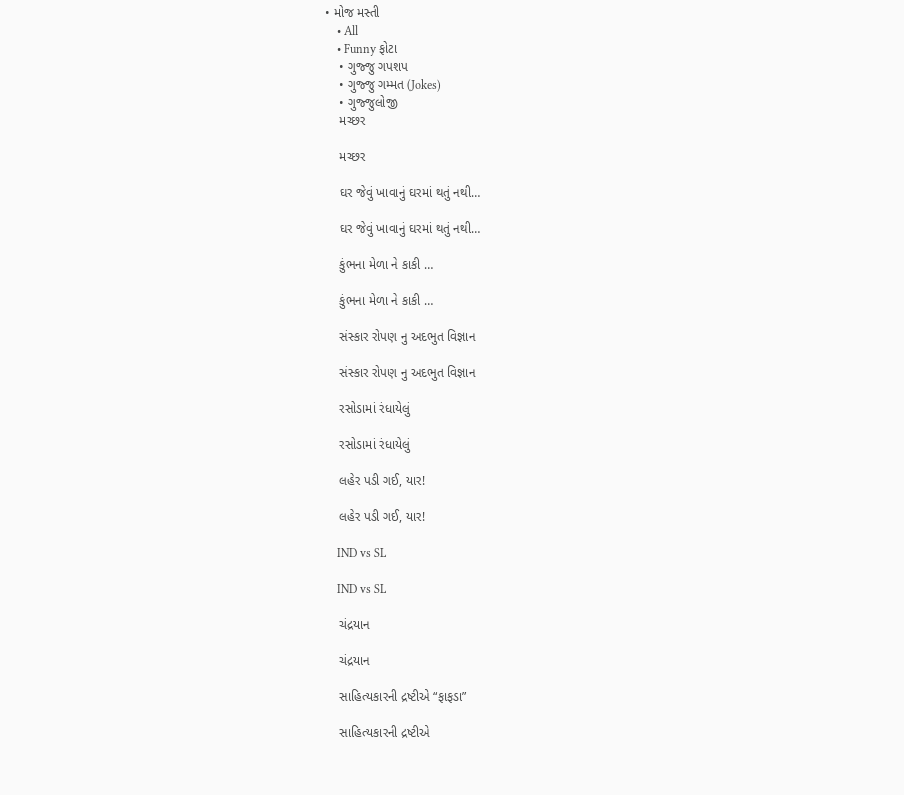• મોજ મસ્તી
    • All
    • Funny ફોટા
    • ગુજ્જુ ગપશપ
    • ગુજ્જુ ગમ્મત (Jokes)
    • ગુજ્જુલોજી
    મચ્છર

    મચ્છર

    ઘર જેવું ખાવાનું ઘરમાં થતું નથી…

    ઘર જેવું ખાવાનું ઘરમાં થતું નથી…

    કુંભના મેળા ને કાકી …

    કુંભના મેળા ને કાકી …

    સંસ્કાર રોપણ નુ અદભુત વિજ્ઞાન

    સંસ્કાર રોપણ નુ અદભુત વિજ્ઞાન

    રસોડામાં રંધાયેલું

    રસોડામાં રંધાયેલું

    લહેર પડી ગઈ, યાર!

    લહેર પડી ગઈ, યાર!

    IND vs SL

    IND vs SL

    ચંદ્રયાન

    ચંદ્રયાન

    સાહિત્યકારની દ્રષ્ટીએ “ફાફડા”

    સાહિત્યકારની દ્રષ્ટીએ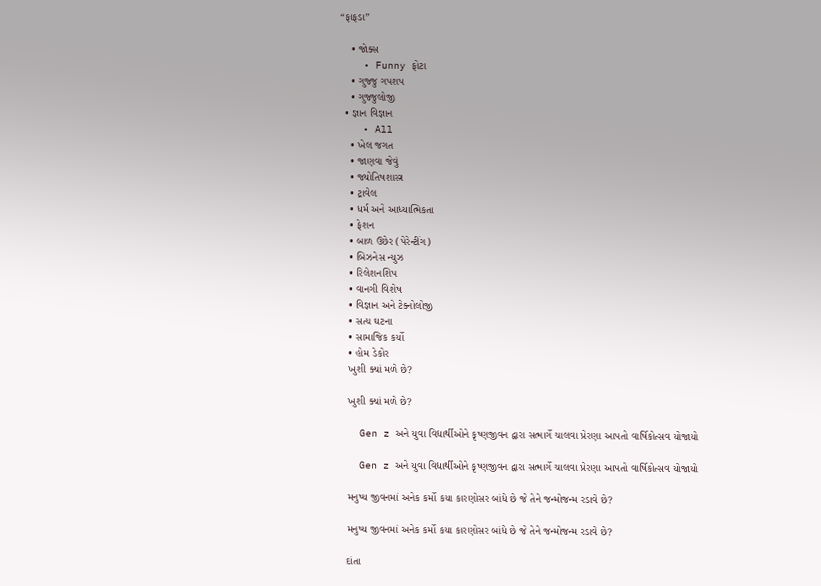“ફાફડા”

    • જોક્સ
    • Funny ફોટા
    • ગુજ્જુ ગપશપ
    • ગુજ્જુલોજી
  • જ્ઞાન વિજ્ઞાન
    • All
    • ખેલ જગત
    • જાણવા જેવું
    • જ્યોતિષશાસ્ત્ર
    • ટ્રાવેલ
    • ધર્મ અને આધ્યાત્મિકતા
    • ફેશન
    • બાળ ઉછેર (પેરેન્ટીંગ)
    • બિઝનેસ ન્યુઝ
    • રિલેશનશિપ
    • વાનગી વિશેષ
    • વિજ્ઞાન અને ટેક્નોલોજી
    • સત્ય ઘટના
    • સામાજિક કર્યો
    • હોમ ડેકોર
    ખુશી ક્યાં મળે છે?

    ખુશી ક્યાં મળે છે?

    Gen z અને યુવા વિદ્યાર્થીઓને કૃષ્ણજીવન દ્વારા સત્માર્ગે ચાલવા પ્રેરણા આપતો વાર્ષિકોત્સવ યોજાયો

    Gen z અને યુવા વિદ્યાર્થીઓને કૃષ્ણજીવન દ્વારા સત્માર્ગે ચાલવા પ્રેરણા આપતો વાર્ષિકોત્સવ યોજાયો

    મનુષ્ય જીવનમાં અનેક કર્મો કયા કારણોસર બાંધે છે જે તેને જન્મોજન્મ રડાવે છે?

    મનુષ્ય જીવનમાં અનેક કર્મો કયા કારણોસર બાંધે છે જે તેને જન્મોજન્મ રડાવે છે?

    દાંતા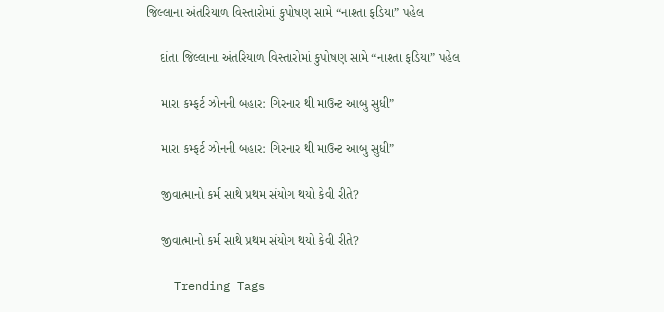જિલ્લાના અંતરિયાળ વિસ્તારોમાં કુપોષણ સામે “નાશ્તા ફડિયા” પહેલ

    દાંતા જિલ્લાના અંતરિયાળ વિસ્તારોમાં કુપોષણ સામે “નાશ્તા ફડિયા” પહેલ

    મારા કમ્ફર્ટ ઝોનની બહાર: ગિરનાર થી માઉન્ટ આબુ સુધી”

    મારા કમ્ફર્ટ ઝોનની બહાર: ગિરનાર થી માઉન્ટ આબુ સુધી”

    જીવાત્માનો કર્મ સાથે પ્રથમ સંયોગ થયો કેવી રીતે?

    જીવાત્માનો કર્મ સાથે પ્રથમ સંયોગ થયો કેવી રીતે?

    Trending Tags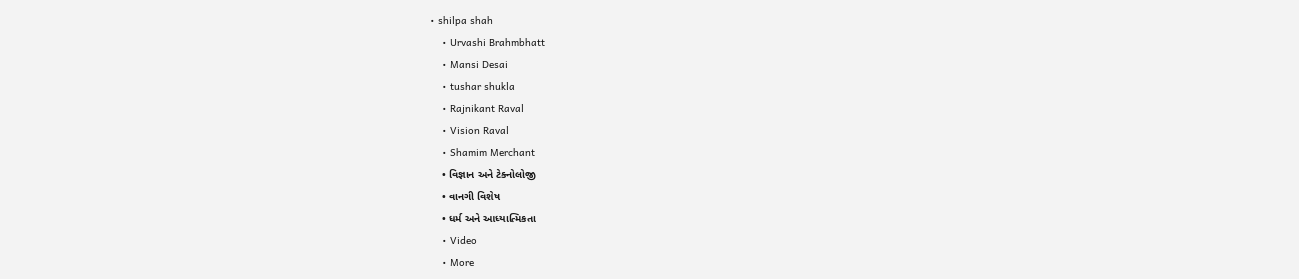• shilpa shah
    • Urvashi Brahmbhatt
    • Mansi Desai
    • tushar shukla
    • Rajnikant Raval
    • Vision Raval
    • Shamim Merchant
    • વિજ્ઞાન અને ટેક્નોલોજી
    • વાનગી વિશેષ
    • ધર્મ અને આધ્યાત્મિકતા
    • Video
    • More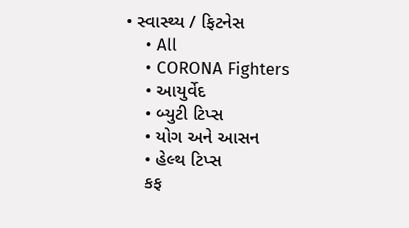• સ્વાસ્થ્ય / ફિટનેસ
    • All
    • CORONA Fighters
    • આયુર્વેદ
    • બ્યુટી ટિપ્સ
    • યોગ અને આસન
    • હેલ્થ ટિપ્સ
    કફ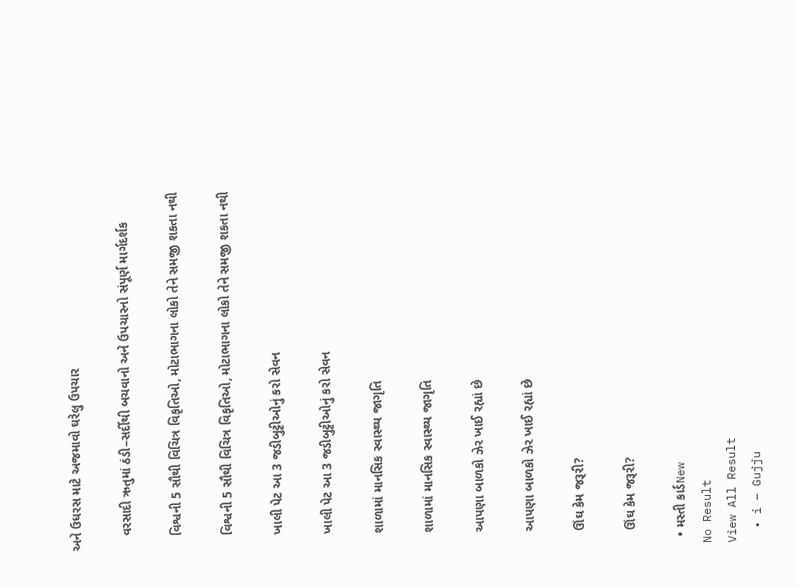અને ઉધરસ માટે અજમાવો ઘરેલુ ઉપચાર

    વરસાદી ઋતુમાં ઠંડી–સર્દીથી બચવાનો અને ઉપચારનો સંપૂર્ણ માર્ગદર્શક

    વિશ્વની 5 સૌથી વિચિત્ર વિકૃતિઓ, મોટાભાગના લોકો તેને સમજી શકતા નથી

    વિશ્વની 5 સૌથી વિચિત્ર વિકૃતિઓ, મોટાભાગના લોકો તેને સમજી શકતા નથી

    ખાલી પેટ આ 3 જડીબુટ્ટીઓનું કરો સેવન

    ખાલી પેટ આ 3 જડીબુટ્ટીઓનું કરો સેવન

    શાળામાં માનસિક સ્વાસ્થ્ય જાગૃતિ

    શાળામાં માનસિક સ્વાસ્થ્ય જાગૃતિ

    આપણા બાળકો ઝેર ખાઈ રહ્યાં છે

    આપણા બાળકો ઝેર ખાઈ રહ્યાં છે

    ઊંઘ કેમ જરૂરી?

    ઊંઘ કેમ જરૂરી?

  • મસ્તી કાર્ડNew
No Result
View All Result
  • i – Gujju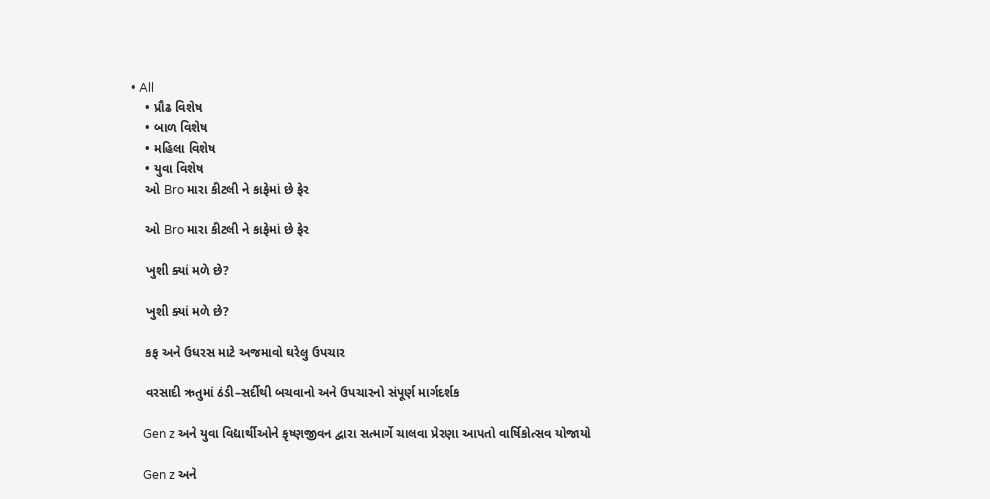• All
    • પ્રૌઢ વિશેષ
    • બાળ વિશેષ
    • મહિલા વિશેષ
    • યુવા વિશેષ
    ઓ Bro મારા કીટલી ને કાફેમાં છે ફેર

    ઓ Bro મારા કીટલી ને કાફેમાં છે ફેર

    ખુશી ક્યાં મળે છે?

    ખુશી ક્યાં મળે છે?

    કફ અને ઉધરસ માટે અજમાવો ઘરેલુ ઉપચાર

    વરસાદી ઋતુમાં ઠંડી–સર્દીથી બચવાનો અને ઉપચારનો સંપૂર્ણ માર્ગદર્શક

    Gen z અને યુવા વિદ્યાર્થીઓને કૃષ્ણજીવન દ્વારા સત્માર્ગે ચાલવા પ્રેરણા આપતો વાર્ષિકોત્સવ યોજાયો

    Gen z અને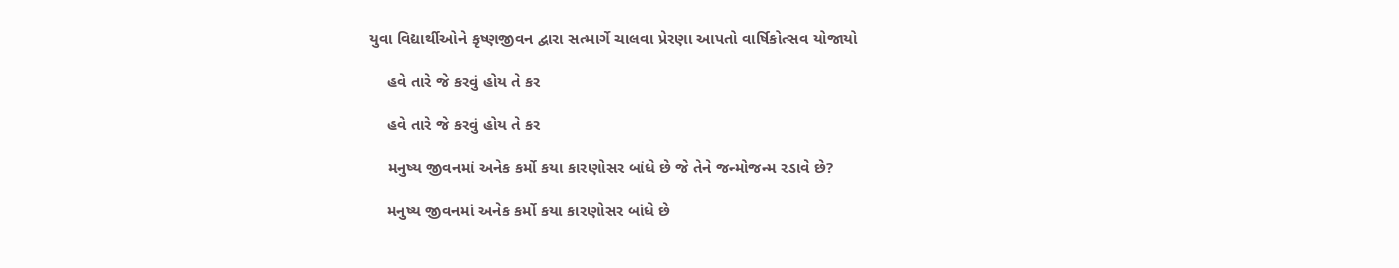યુવા વિદ્યાર્થીઓને કૃષ્ણજીવન દ્વારા સત્માર્ગે ચાલવા પ્રેરણા આપતો વાર્ષિકોત્સવ યોજાયો

    હવે તારે જે કરવું હોય તે કર

    હવે તારે જે કરવું હોય તે કર

    મનુષ્ય જીવનમાં અનેક કર્મો કયા કારણોસર બાંધે છે જે તેને જન્મોજન્મ રડાવે છે?

    મનુષ્ય જીવનમાં અનેક કર્મો કયા કારણોસર બાંધે છે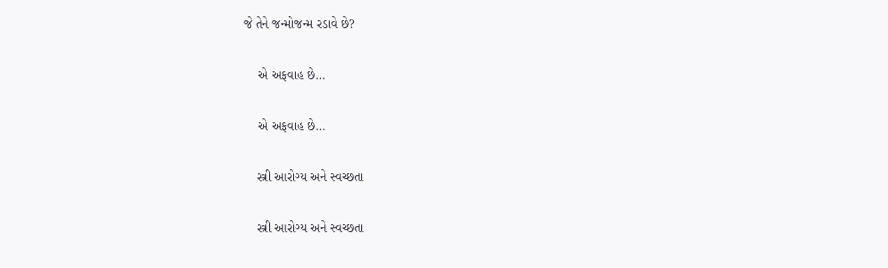જે તેને જન્મોજન્મ રડાવે છે?

    એ અફવાહ છે…

    એ અફવાહ છે…

    સ્ત્રી આરોગ્ય અને સ્વચ્છતા

    સ્ત્રી આરોગ્ય અને સ્વચ્છતા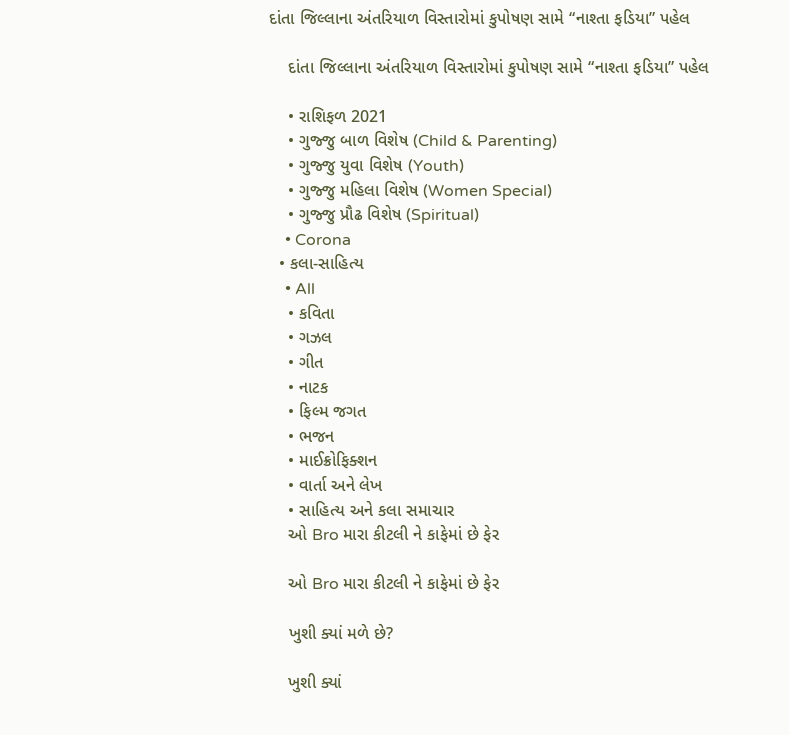દાંતા જિલ્લાના અંતરિયાળ વિસ્તારોમાં કુપોષણ સામે “નાશ્તા ફડિયા” પહેલ

    દાંતા જિલ્લાના અંતરિયાળ વિસ્તારોમાં કુપોષણ સામે “નાશ્તા ફડિયા” પહેલ

    • રાશિફળ 2021
    • ગુજ્જુ બાળ વિશેષ (Child & Parenting)
    • ગુજ્જુ યુવા વિશેષ (Youth)
    • ગુજ્જુ મહિલા વિશેષ (Women Special)
    • ગુજ્જુ પ્રૌઢ વિશેષ (Spiritual)
    • Corona
  • કલા-સાહિત્ય
    • All
    • કવિતા
    • ગઝલ
    • ગીત
    • નાટક
    • ફિલ્મ જગત
    • ભજન
    • માઈક્રોફિક્શન
    • વાર્તા અને લેખ
    • સાહિત્ય અને કલા સમાચાર
    ઓ Bro મારા કીટલી ને કાફેમાં છે ફેર

    ઓ Bro મારા કીટલી ને કાફેમાં છે ફેર

    ખુશી ક્યાં મળે છે?

    ખુશી ક્યાં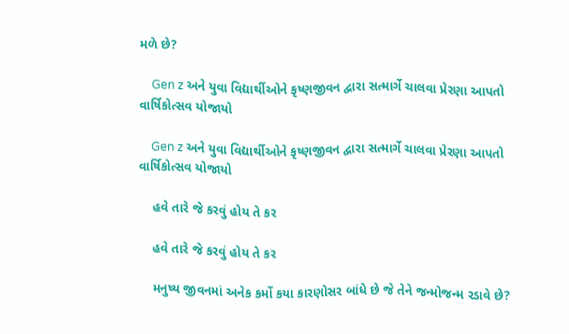મળે છે?

    Gen z અને યુવા વિદ્યાર્થીઓને કૃષ્ણજીવન દ્વારા સત્માર્ગે ચાલવા પ્રેરણા આપતો વાર્ષિકોત્સવ યોજાયો

    Gen z અને યુવા વિદ્યાર્થીઓને કૃષ્ણજીવન દ્વારા સત્માર્ગે ચાલવા પ્રેરણા આપતો વાર્ષિકોત્સવ યોજાયો

    હવે તારે જે કરવું હોય તે કર

    હવે તારે જે કરવું હોય તે કર

    મનુષ્ય જીવનમાં અનેક કર્મો કયા કારણોસર બાંધે છે જે તેને જન્મોજન્મ રડાવે છે?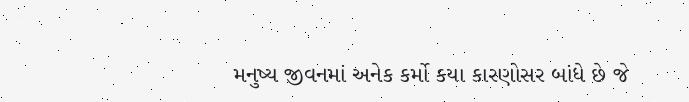મનુષ્ય જીવનમાં અનેક કર્મો કયા કારણોસર બાંધે છે જે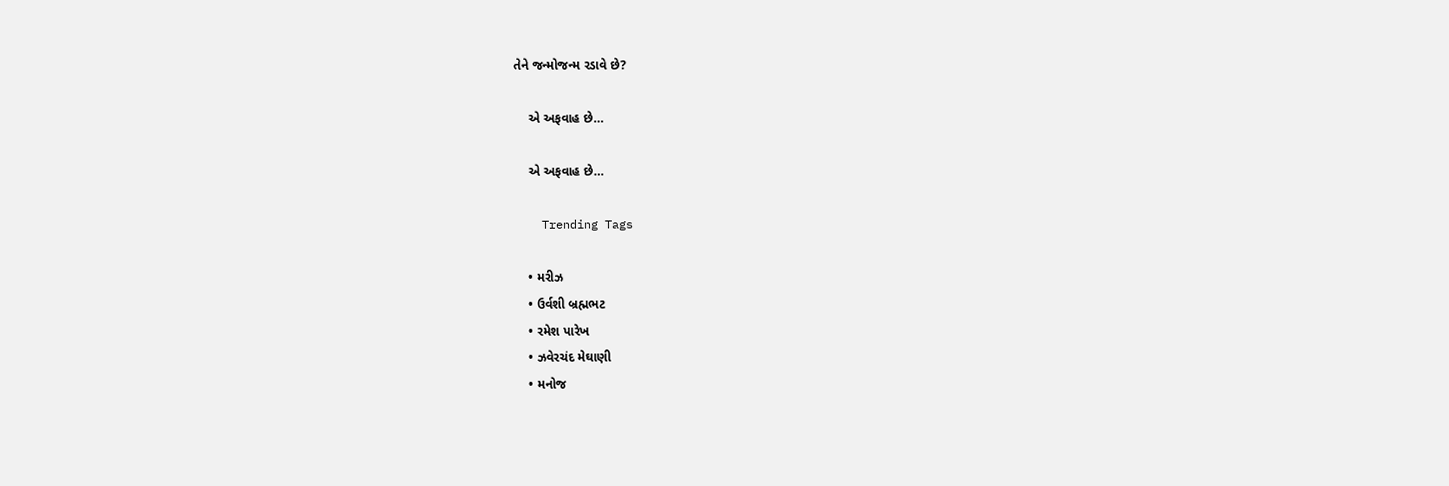તેને જન્મોજન્મ રડાવે છે?

    એ અફવાહ છે…

    એ અફવાહ છે…

    Trending Tags

    • મરીઝ
    • ઉર્વશી બ્રહ્મભટ
    • રમેશ પારેખ
    • ઝવેરચંદ મેઘાણી
    • મનોજ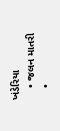ખંડેરિયા
    • જલન માતરી
    •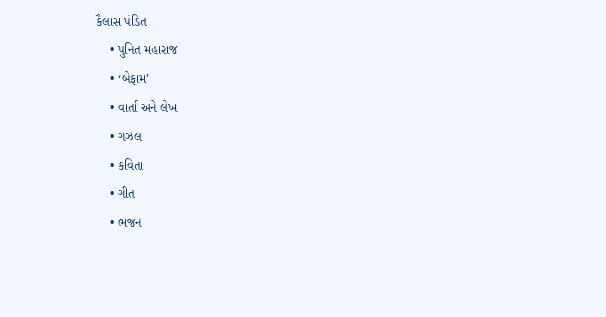કૈલાસ પંડિત
    • પુનિત મહારાજ
    • ‘બેફામ’
    • વાર્તા અને લેખ
    • ગઝલ
    • કવિતા
    • ગીત
    • ભજન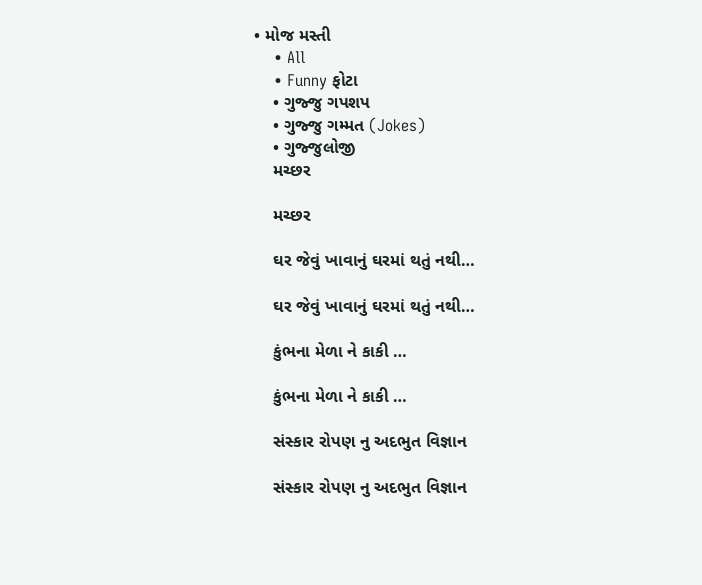• મોજ મસ્તી
    • All
    • Funny ફોટા
    • ગુજ્જુ ગપશપ
    • ગુજ્જુ ગમ્મત (Jokes)
    • ગુજ્જુલોજી
    મચ્છર

    મચ્છર

    ઘર જેવું ખાવાનું ઘરમાં થતું નથી…

    ઘર જેવું ખાવાનું ઘરમાં થતું નથી…

    કુંભના મેળા ને કાકી …

    કુંભના મેળા ને કાકી …

    સંસ્કાર રોપણ નુ અદભુત વિજ્ઞાન

    સંસ્કાર રોપણ નુ અદભુત વિજ્ઞાન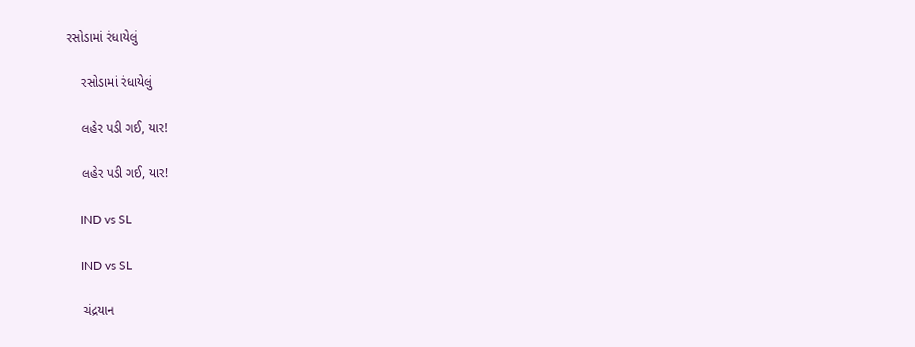રસોડામાં રંધાયેલું

    રસોડામાં રંધાયેલું

    લહેર પડી ગઈ, યાર!

    લહેર પડી ગઈ, યાર!

    IND vs SL

    IND vs SL

    ચંદ્રયાન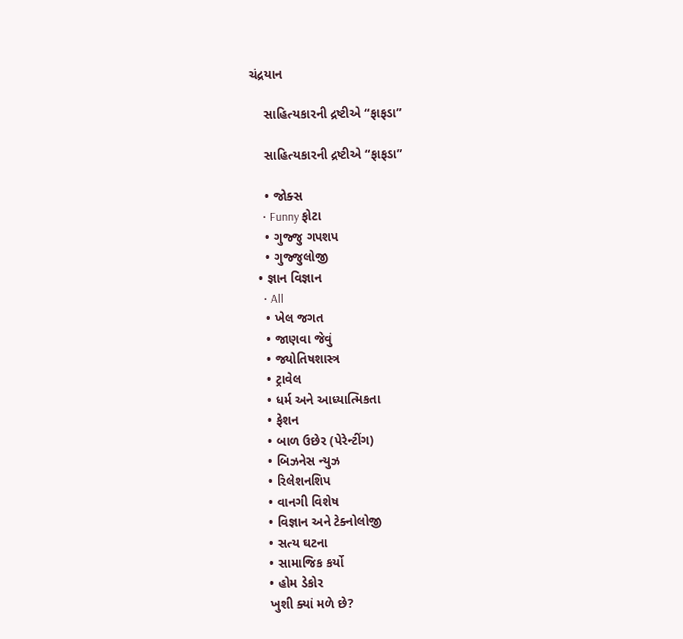ચંદ્રયાન

    સાહિત્યકારની દ્રષ્ટીએ “ફાફડા”

    સાહિત્યકારની દ્રષ્ટીએ “ફાફડા”

    • જોક્સ
    • Funny ફોટા
    • ગુજ્જુ ગપશપ
    • ગુજ્જુલોજી
  • જ્ઞાન વિજ્ઞાન
    • All
    • ખેલ જગત
    • જાણવા જેવું
    • જ્યોતિષશાસ્ત્ર
    • ટ્રાવેલ
    • ધર્મ અને આધ્યાત્મિકતા
    • ફેશન
    • બાળ ઉછેર (પેરેન્ટીંગ)
    • બિઝનેસ ન્યુઝ
    • રિલેશનશિપ
    • વાનગી વિશેષ
    • વિજ્ઞાન અને ટેક્નોલોજી
    • સત્ય ઘટના
    • સામાજિક કર્યો
    • હોમ ડેકોર
    ખુશી ક્યાં મળે છે?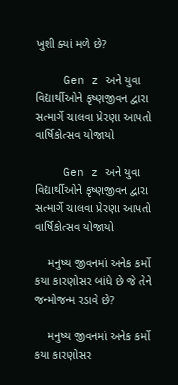ખુશી ક્યાં મળે છે?

    Gen z અને યુવા વિદ્યાર્થીઓને કૃષ્ણજીવન દ્વારા સત્માર્ગે ચાલવા પ્રેરણા આપતો વાર્ષિકોત્સવ યોજાયો

    Gen z અને યુવા વિદ્યાર્થીઓને કૃષ્ણજીવન દ્વારા સત્માર્ગે ચાલવા પ્રેરણા આપતો વાર્ષિકોત્સવ યોજાયો

    મનુષ્ય જીવનમાં અનેક કર્મો કયા કારણોસર બાંધે છે જે તેને જન્મોજન્મ રડાવે છે?

    મનુષ્ય જીવનમાં અનેક કર્મો કયા કારણોસર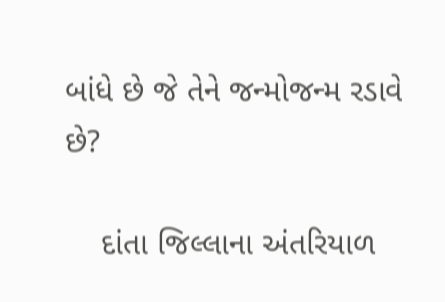બાંધે છે જે તેને જન્મોજન્મ રડાવે છે?

    દાંતા જિલ્લાના અંતરિયાળ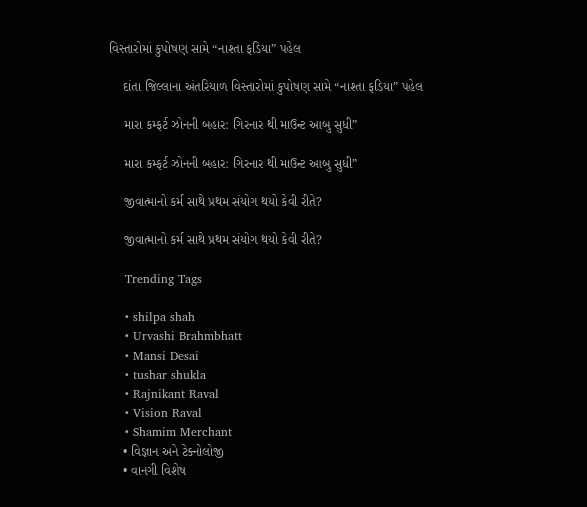વિસ્તારોમાં કુપોષણ સામે “નાશ્તા ફડિયા” પહેલ

    દાંતા જિલ્લાના અંતરિયાળ વિસ્તારોમાં કુપોષણ સામે “નાશ્તા ફડિયા” પહેલ

    મારા કમ્ફર્ટ ઝોનની બહાર: ગિરનાર થી માઉન્ટ આબુ સુધી”

    મારા કમ્ફર્ટ ઝોનની બહાર: ગિરનાર થી માઉન્ટ આબુ સુધી”

    જીવાત્માનો કર્મ સાથે પ્રથમ સંયોગ થયો કેવી રીતે?

    જીવાત્માનો કર્મ સાથે પ્રથમ સંયોગ થયો કેવી રીતે?

    Trending Tags

    • shilpa shah
    • Urvashi Brahmbhatt
    • Mansi Desai
    • tushar shukla
    • Rajnikant Raval
    • Vision Raval
    • Shamim Merchant
    • વિજ્ઞાન અને ટેક્નોલોજી
    • વાનગી વિશેષ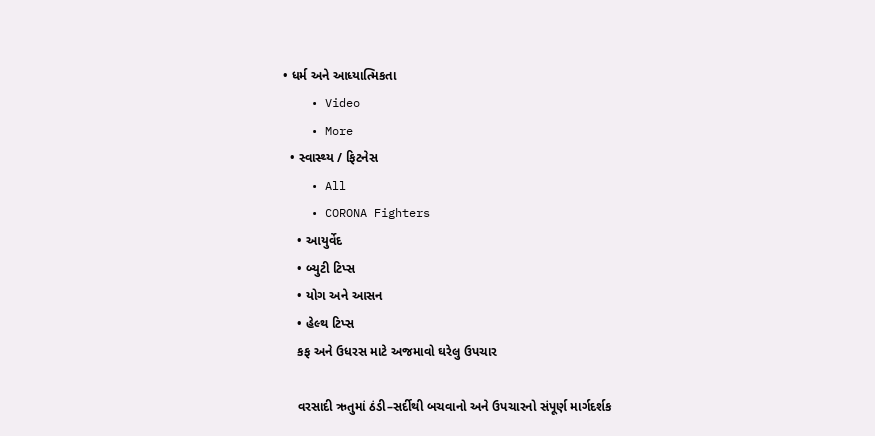• ધર્મ અને આધ્યાત્મિકતા
    • Video
    • More
  • સ્વાસ્થ્ય / ફિટનેસ
    • All
    • CORONA Fighters
    • આયુર્વેદ
    • બ્યુટી ટિપ્સ
    • યોગ અને આસન
    • હેલ્થ ટિપ્સ
    કફ અને ઉધરસ માટે અજમાવો ઘરેલુ ઉપચાર

    વરસાદી ઋતુમાં ઠંડી–સર્દીથી બચવાનો અને ઉપચારનો સંપૂર્ણ માર્ગદર્શક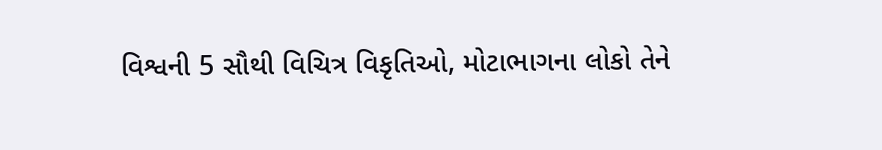વિશ્વની 5 સૌથી વિચિત્ર વિકૃતિઓ, મોટાભાગના લોકો તેને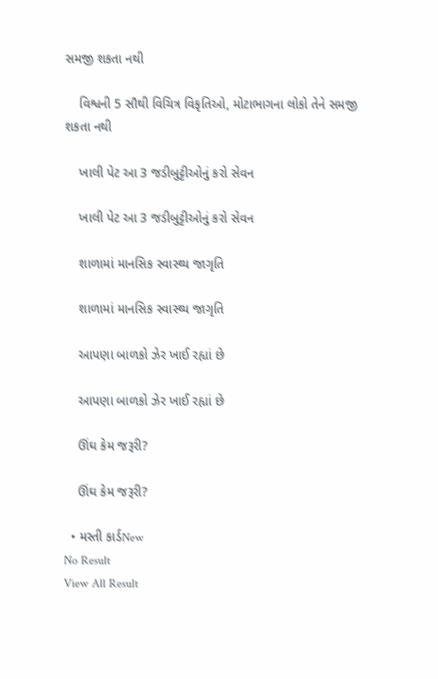સમજી શકતા નથી

    વિશ્વની 5 સૌથી વિચિત્ર વિકૃતિઓ, મોટાભાગના લોકો તેને સમજી શકતા નથી

    ખાલી પેટ આ 3 જડીબુટ્ટીઓનું કરો સેવન

    ખાલી પેટ આ 3 જડીબુટ્ટીઓનું કરો સેવન

    શાળામાં માનસિક સ્વાસ્થ્ય જાગૃતિ

    શાળામાં માનસિક સ્વાસ્થ્ય જાગૃતિ

    આપણા બાળકો ઝેર ખાઈ રહ્યાં છે

    આપણા બાળકો ઝેર ખાઈ રહ્યાં છે

    ઊંઘ કેમ જરૂરી?

    ઊંઘ કેમ જરૂરી?

  • મસ્તી કાર્ડNew
No Result
View All Result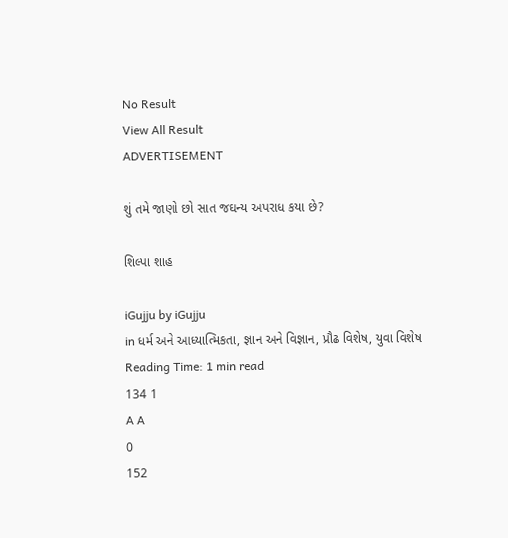No Result
View All Result
ADVERTISEMENT

શું તમે જાણો છો સાત જઘન્ય અપરાધ કયા છે?

શિલ્પા શાહ

iGujju by iGujju
in ધર્મ અને આધ્યાત્મિકતા, જ્ઞાન અને વિજ્ઞાન, પ્રૌઢ વિશેષ, યુવા વિશેષ
Reading Time: 1 min read
134 1
A A
0
152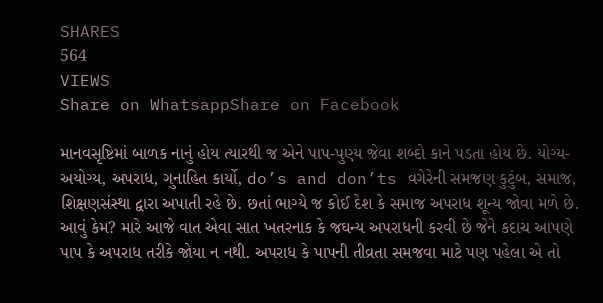SHARES
564
VIEWS
Share on WhatsappShare on Facebook

માનવસૃષ્ટિમાં બાળક નાનું હોય ત્યારથી જ એને પાપ-પુણ્ય જેવા શબ્દો કાને પડતા હોય છે. યોગ્ય-અયોગ્ય, અપરાધ, ગુનાહિત કાર્યો, do’s and don’ts વગેરેની સમજણ કુટુંબ, સમાજ, શિક્ષણસંસ્થા દ્વારા અપાતી રહે છે. છતાં ભાગ્યે જ કોઈ દેશ કે સમાજ અપરાધ શૂન્ય જોવા મળે છે. આવું કેમ? મારે આજે વાત એવા સાત ખતરનાક કે જઘન્ય અપરાધની કરવી છે જેને કદાચ આપણે પાપ કે અપરાધ તરીકે જોયા ન નથી. અપરાધ કે પાપની તીવ્રતા સમજવા માટે પણ પહેલા એ તો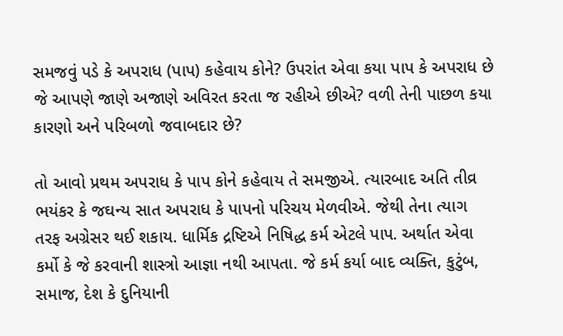સમજવું પડે કે અપરાધ (પાપ) કહેવાય કોને? ઉપરાંત એવા કયા પાપ કે અપરાધ છે જે આપણે જાણે અજાણે અવિરત કરતા જ રહીએ છીએ? વળી તેની પાછળ કયા કારણો અને પરિબળો જવાબદાર છે?

તો આવો પ્રથમ અપરાધ કે પાપ કોને કહેવાય તે સમજીએ. ત્યારબાદ અતિ તીવ્ર ભયંકર કે જઘન્ય સાત અપરાધ કે પાપનો પરિચય મેળવીએ. જેથી તેના ત્યાગ તરફ અગ્રેસર થઈ શકાય. ધાર્મિક દ્રષ્ટિએ નિષિદ્ધ કર્મ એટલે પાપ. અર્થાત એવા કર્મો કે જે કરવાની શાસ્ત્રો આજ્ઞા નથી આપતા. જે કર્મ કર્યા બાદ વ્યક્તિ, કુટુંબ, સમાજ, દેશ કે દુનિયાની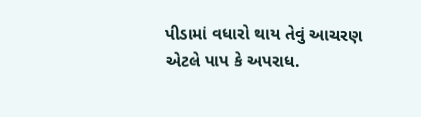પીડામાં વધારો થાય તેવું આચરણ એટલે પાપ કે અપરાધ.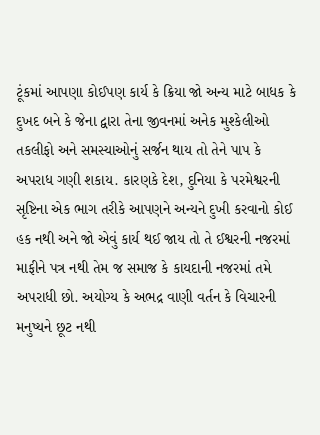ટૂંકમાં આપણા કોઈપણ કાર્ય કે ક્રિયા જો અન્ય માટે બાધક કે દુખદ બને કે જેના દ્વારા તેના જીવનમાં અનેક મુશ્કેલીઓ તકલીફો અને સમસ્યાઓનું સર્જન થાય તો તેને પાપ કે અપરાધ ગણી શકાય. કારણકે દેશ, દુનિયા કે પરમેશ્વરની સૃષ્ટિના એક ભાગ તરીકે આપણને અન્યને દુખી કરવાનો કોઈ હક નથી અને જો એવું કાર્ય થઈ જાય તો તે ઈશ્વરની નજરમાં માફીને પત્ર નથી તેમ જ સમાજ કે કાયદાની નજરમાં તમે અપરાધી છો. અયોગ્ય કે અભદ્ર વાણી વર્તન કે વિચારની મનુષ્યને છૂટ નથી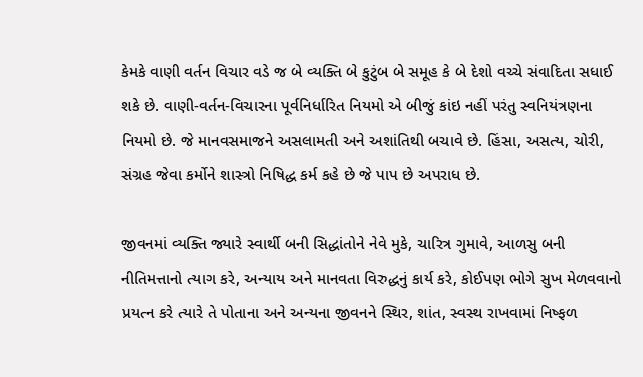કેમકે વાણી વર્તન વિચાર વડે જ બે વ્યક્તિ બે કુટુંબ બે સમૂહ કે બે દેશો વચ્ચે સંવાદિતા સધાઈ શકે છે. વાણી-વર્તન-વિચારના પૂર્વનિર્ધારિત નિયમો એ બીજું કાંઇ નહીં પરંતુ સ્વનિયંત્રણના નિયમો છે. જે માનવસમાજને અસલામતી અને અશાંતિથી બચાવે છે. હિંસા, અસત્ય, ચોરી, સંગ્રહ જેવા કર્મોને શાસ્ત્રો નિષિદ્ધ કર્મ કહે છે જે પાપ છે અપરાધ છે.

જીવનમાં વ્યક્તિ જ્યારે સ્વાર્થી બની સિદ્ધાંતોને નેવે મુકે, ચારિત્ર ગુમાવે, આળસુ બની નીતિમત્તાનો ત્યાગ કરે, અન્યાય અને માનવતા વિરુદ્ધનું કાર્ય કરે, કોઈપણ ભોગે સુખ મેળવવાનો પ્રયત્ન કરે ત્યારે તે પોતાના અને અન્યના જીવનને સ્થિર, શાંત, સ્વસ્થ રાખવામાં નિષ્ફળ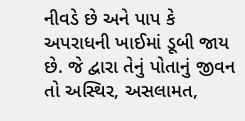નીવડે છે અને પાપ કે અપરાધની ખાઈમાં ડૂબી જાય છે. જે દ્વારા તેનું પોતાનું જીવન તો અસ્થિર, અસલામત,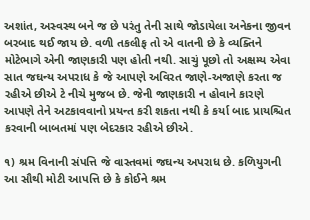અશાંત, અસ્વસ્થ બને જ છે પરંતુ તેની સાથે જોડાયેલા અનેકના જીવન બરબાદ થઈ જાય છે. વળી તકલીફ તો એ વાતની છે કે વ્યક્તિને મોટેભાગે એની જાણકારી પણ હોતી નથી. સાચું પૂછો તો અક્ષમ્ય એવા સાત જઘન્ય અપરાધ કે જે આપણે અવિરત જાણે-અજાણે કરતા જ રહીએ છીએ ટે નીચે મુજબ છે. જેની જાણકારી ન હોવાને કારણે આપણે તેને અટકાવવાનો પ્રયન્ત કરી શકતા નથી કે કર્યા બાદ પ્રાયશ્ચિત કરવાની બાબતમાં પણ બેદરકાર રહીએ છીએ.

૧) શ્રમ વિનાની સંપત્તિ જે વાસ્તવમાં જઘન્ય અપરાધ છે. કળિયુગની આ સૌથી મોટી આપત્તિ છે કે કોઈને શ્રમ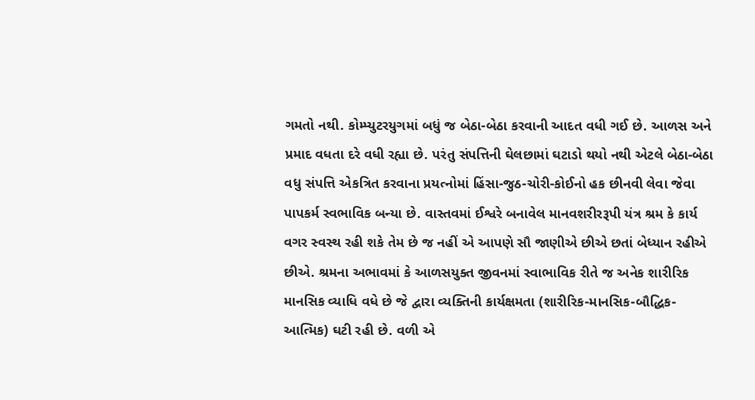ગમતો નથી. કોમ્પ્યુટરયુગમાં બધું જ બેઠા-બેઠા કરવાની આદત વધી ગઈ છે. આળસ અને પ્રમાદ વધતા દરે વધી રહ્યા છે. પરંતુ સંપત્તિની ઘેલછામાં ઘટાડો થયો નથી એટલે બેઠા-બેઠા વધુ સંપત્તિ એકત્રિત કરવાના પ્રયત્નોમાં હિંસા-જુઠ-ચોરી-કોઈનો હક છીનવી લેવા જેવા પાપકર્મ સ્વભાવિક બન્યા છે. વાસ્તવમાં ઈશ્વરે બનાવેલ માનવશરીરરૂપી યંત્ર શ્રમ કે કાર્ય વગર સ્વસ્થ રહી શકે તેમ છે જ નહીં એ આપણે સૌ જાણીએ છીએ છતાં બેધ્યાન રહીએ છીએ. શ્રમના અભાવમાં કે આળસયુક્ત જીવનમાં સ્વાભાવિક રીતે જ અનેક શારીરિક માનસિક વ્યાધિ વધે છે જે દ્વારા વ્યક્તિની કાર્યક્ષમતા (શારીરિક-માનસિક-બૌદ્ધિક-આત્મિક) ઘટી રહી છે. વળી એ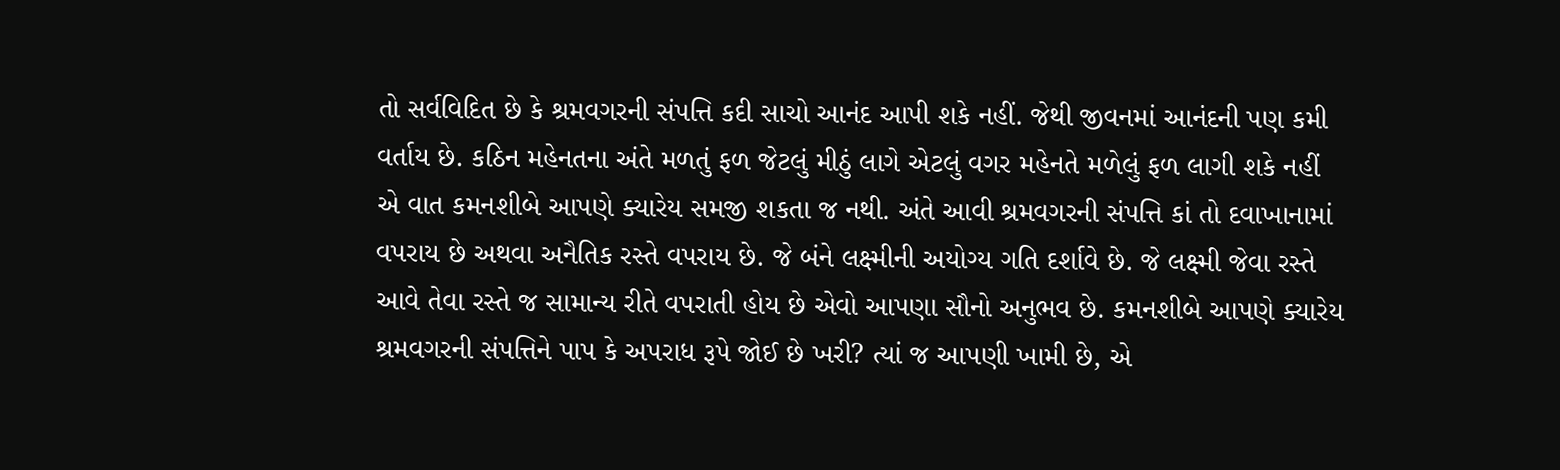તો સર્વવિદિત છે કે શ્રમવગરની સંપત્તિ કદી સાચો આનંદ આપી શકે નહીં. જેથી જીવનમાં આનંદની પણ કમી વર્તાય છે. કઠિન મહેનતના અંતે મળતું ફળ જેટલું મીઠું લાગે એટલું વગર મહેનતે મળેલું ફળ લાગી શકે નહીં એ વાત કમનશીબે આપણે ક્યારેય સમજી શકતા જ નથી. અંતે આવી શ્રમવગરની સંપત્તિ કાં તો દવાખાનામાં વપરાય છે અથવા અનૈતિક રસ્તે વપરાય છે. જે બંને લક્ષ્મીની અયોગ્ય ગતિ દર્શાવે છે. જે લક્ષ્મી જેવા રસ્તે આવે તેવા રસ્તે જ સામાન્ય રીતે વપરાતી હોય છે એવો આપણા સૌનો અનુભવ છે. કમનશીબે આપણે ક્યારેય શ્રમવગરની સંપત્તિને પાપ કે અપરાધ રૂપે જોઈ છે ખરી? ત્યાં જ આપણી ખામી છે, એ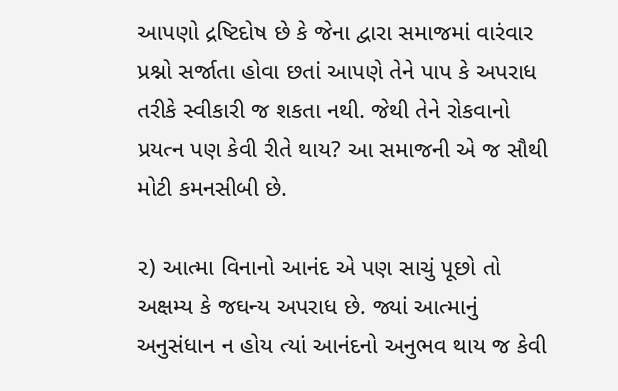આપણો દ્રષ્ટિદોષ છે કે જેના દ્વારા સમાજમાં વારંવાર પ્રશ્નો સર્જાતા હોવા છતાં આપણે તેને પાપ કે અપરાધ તરીકે સ્વીકારી જ શકતા નથી. જેથી તેને રોકવાનો પ્રયત્ન પણ કેવી રીતે થાય? આ સમાજની એ જ સૌથી મોટી કમનસીબી છે.

૨) આત્મા વિનાનો આનંદ એ પણ સાચું પૂછો તો અક્ષમ્ય કે જઘન્ય અપરાધ છે. જ્યાં આત્માનું અનુસંધાન ન હોય ત્યાં આનંદનો અનુભવ થાય જ કેવી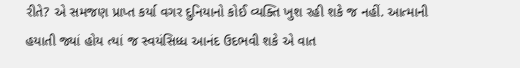રીતે? એ સમજણ પ્રાપ્ત કર્યા વગર દુનિયાનો કોઈ વ્યક્તિ ખુશ રહી શકે જ નહીં. આત્માની હયાતી જ્યાં હોય ત્યાં જ સ્વયંસિધ્ધ આનંદ ઉદભવી શકે એ વાત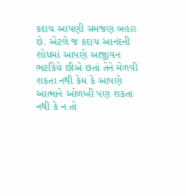કદાચ આપણી સમજણ બહાર છે. એટલે જ કદાચ આનંદની શોધમાં આપણે આજીવન ભટકિયે છીએ છતાં તેને મેળવી શકતા નથી કેમ કે આપણે આત્માને ઓળખી પણ શકતા નથી કે ન તો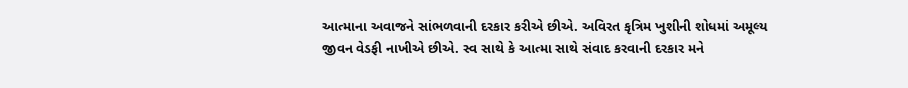આત્માના અવાજને સાંભળવાની દરકાર કરીએ છીએ. અવિરત કૃત્રિમ ખુશીની શોધમાં અમૂલ્ય જીવન વેડફી નાખીએ છીએ. સ્વ સાથે કે આત્મા સાથે સંવાદ કરવાની દરકાર મને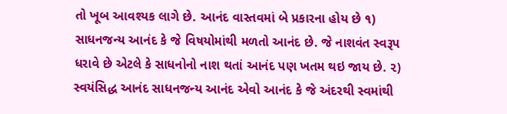તો ખૂબ આવશ્યક લાગે છે. આનંદ વાસ્તવમાં બે પ્રકારના હોય છે ૧) સાધનજન્ય આનંદ કે જે વિષયોમાંથી મળતો આનંદ છે. જે નાશવંત સ્વરૂપ ધરાવે છે એટલે કે સાધનોનો નાશ થતાં આનંદ પણ ખતમ થઇ જાય છે. ૨) સ્વયંસિદ્ધ આનંદ સાધનજન્ય આનંદ એવો આનંદ કે જે અંદરથી સ્વમાંથી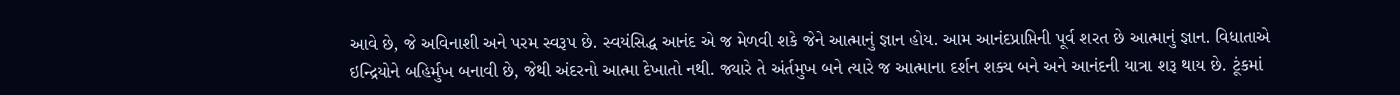આવે છે, જે અવિનાશી અને પરમ સ્વરૂપ છે. સ્વયંસિદ્ધ આનંદ એ જ મેળવી શકે જેને આત્માનું જ્ઞાન હોય. આમ આનંદપ્રાપ્તિની પૂર્વ શરત છે આત્માનું જ્ઞાન. વિધાતાએ ઇન્દ્રિયોને બહિર્મુખ બનાવી છે, જેથી અંદરનો આત્મા દેખાતો નથી. જ્યારે તે અંર્તમુખ બને ત્યારે જ આત્માના દર્શન શક્ય બને અને આનંદની યાત્રા શરૂ થાય છે. ટૂંકમાં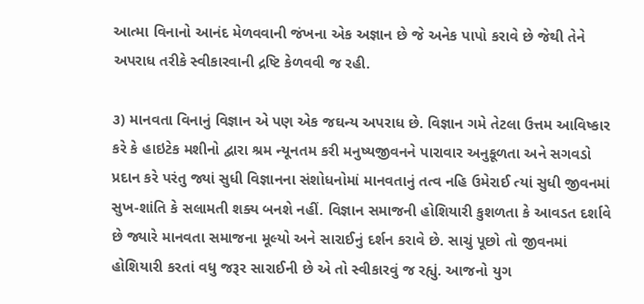આત્મા વિનાનો આનંદ મેળવવાની જંખના એક અજ્ઞાન છે જે અનેક પાપો કરાવે છે જેથી તેને અપરાધ તરીકે સ્વીકારવાની દ્રષ્ટિ કેળવવી જ રહી.

૩) માનવતા વિનાનું વિજ્ઞાન એ પણ એક જઘન્ય અપરાધ છે. વિજ્ઞાન ગમે તેટલા ઉત્તમ આવિષ્કાર કરે કે હાઇટેક મશીનો દ્વારા શ્રમ ન્યૂનતમ કરી મનુષ્યજીવનને પારાવાર અનુકૂળતા અને સગવડો પ્રદાન કરે પરંતુ જ્યાં સુધી વિજ્ઞાનના સંશોધનોમાં માનવતાનું તત્વ નહિ ઉમેરાઈ ત્યાં સુધી જીવનમાં સુખ-શાંતિ કે સલામતી શક્ય બનશે નહીં. વિજ્ઞાન સમાજની હોશિયારી કુશળતા કે આવડત દર્શાવે છે જ્યારે માનવતા સમાજના મૂલ્યો અને સારાઈનું દર્શન કરાવે છે. સાચું પૂછો તો જીવનમાં હોશિયારી કરતાં વધુ જરૂર સારાઈની છે એ તો સ્વીકારવું જ રહ્યું. આજનો યુગ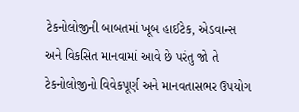ટેકનોલોજીની બાબતમાં ખૂબ હાઈટેક, એડવાન્સ અને વિકસિત માનવામાં આવે છે પરંતુ જો તે ટેકનોલોજીનો વિવેકપૂર્ણ અને માનવતાસભર ઉપયોગ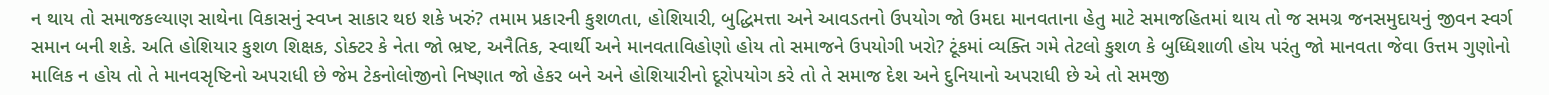ન થાય તો સમાજકલ્યાણ સાથેના વિકાસનું સ્વપ્ન સાકાર થઇ શકે ખરું? તમામ પ્રકારની કુશળતા, હોશિયારી, બુદ્ધિમત્તા અને આવડતનો ઉપયોગ જો ઉમદા માનવતાના હેતુ માટે સમાજહિતમાં થાય તો જ સમગ્ર જનસમુદાયનું જીવન સ્વર્ગ સમાન બની શકે. અતિ હોશિયાર કુશળ શિક્ષક, ડોક્ટર કે નેતા જો ભ્રષ્ટ, અનૈતિક, સ્વાર્થી અને માનવતાવિહોણો હોય તો સમાજને ઉપયોગી ખરો? ટૂંકમાં વ્યક્તિ ગમે તેટલો કુશળ કે બુધ્ધિશાળી હોય પરંતુ જો માનવતા જેવા ઉત્તમ ગુણોનો માલિક ન હોય તો તે માનવસૃષ્ટિનો અપરાધી છે જેમ ટેકનોલોજીનો નિષ્ણાત જો હેકર બને અને હોશિયારીનો દૂરોપયોગ કરે તો તે સમાજ દેશ અને દુનિયાનો અપરાધી છે એ તો સમજી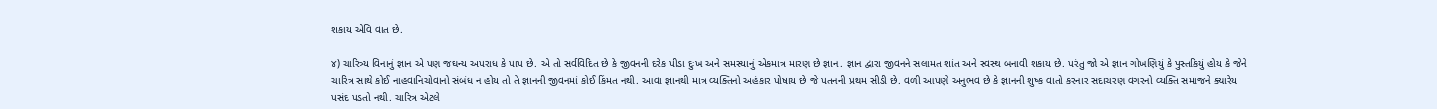શકાય એવિ વાત છે.

૪) ચારિત્ર્ય વિનાનું જ્ઞાન એ પણ જઘન્ય અપરાધ કે પાપ છે. એ તો સર્વવિદિત છે કે જીવનની દરેક પીડા દુઃખ અને સમસ્યાનું એકમાત્ર મારણ છે જ્ઞાન. જ્ઞાન દ્વારા જીવનને સલામત શાંત અને સ્વસ્થ બનાવી શકાય છે. પરંતુ જો એ જ્ઞાન ગોખણિયું કે પુસ્તકિયું હોય કે જેને ચારિત્ર સાથે કોઈ નાહવાનિચોવાનો સંબંધ ન હોય તો તે જ્ઞાનની જીવનમાં કોઈ કિંમત નથી. આવા જ્ઞાનથી માત્ર વ્યક્તિનો અહંકાર પોષાય છે જે પતનની પ્રથમ સીડી છે. વળી આપણે અનુભવ છે કે જ્ઞાનની શુષ્ક વાતો કરનાર સદાચરણ વગરનો વ્યક્તિ સમાજને ક્યારેય પસંદ પડતો નથી. ચારિત્ર એટલે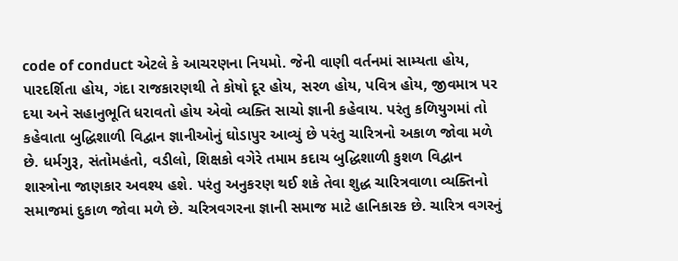code of conduct એટલે કે આચરણના નિયમો. જેની વાણી વર્તનમાં સામ્યતા હોય, પારદર્શિતા હોય, ગંદા રાજકારણથી તે કોષો દૂર હોય, સરળ હોય, પવિત્ર હોય, જીવમાત્ર પર દયા અને સહાનુભૂતિ ધરાવતો હોય એવો વ્યક્તિ સાચો જ્ઞાની કહેવાય. પરંતુ કળિયુગમાં તો કહેવાતા બુદ્ધિશાળી વિદ્વાન જ્ઞાનીઓનું ઘોડાપુર આવ્યું છે પરંતુ ચારિત્રનો અકાળ જોવા મળે છે. ધર્મગુરૂ, સંતોમહંતો, વડીલો, શિક્ષકો વગેરે તમામ કદાચ બુદ્ધિશાળી કુશળ વિદ્વાન શાસ્ત્રોના જાણકાર અવશ્ય હશે. પરંતુ અનુકરણ થઈ શકે તેવા શુદ્ધ ચારિત્રવાળા વ્યક્તિનો સમાજમાં દુકાળ જોવા મળે છે. ચરિત્રવગરના જ્ઞાની સમાજ માટે હાનિકારક છે. ચારિત્ર વગરનું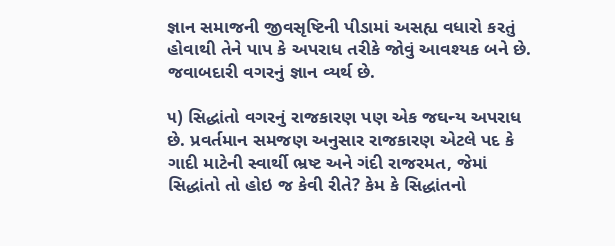જ્ઞાન સમાજની જીવસૃષ્ટિની પીડામાં અસહ્ય વધારો કરતું હોવાથી તેને પાપ કે અપરાધ તરીકે જોવું આવશ્યક બને છે. જવાબદારી વગરનું જ્ઞાન વ્યર્થ છે.

૫) સિદ્ધાંતો વગરનું રાજકારણ પણ એક જઘન્ય અપરાધ છે. પ્રવર્તમાન સમજણ અનુસાર રાજકારણ એટલે પદ કે ગાદી માટેની સ્વાર્થી ભ્રષ્ટ અને ગંદી રાજરમત, જેમાં સિદ્ધાંતો તો હોઇ જ કેવી રીતે? કેમ કે સિદ્ધાંતનો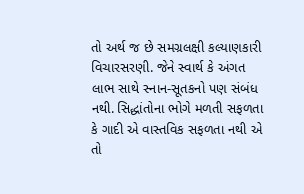તો અર્થ જ છે સમગ્રલક્ષી કલ્યાણકારી વિચારસરણી. જેને સ્વાર્થ કે અંગત લાભ સાથે સ્નાન-સૂતકનો પણ સંબંધ નથી. સિદ્ધાંતોના ભોગે મળતી સફળતા કે ગાદી એ વાસ્તવિક સફળતા નથી એ તો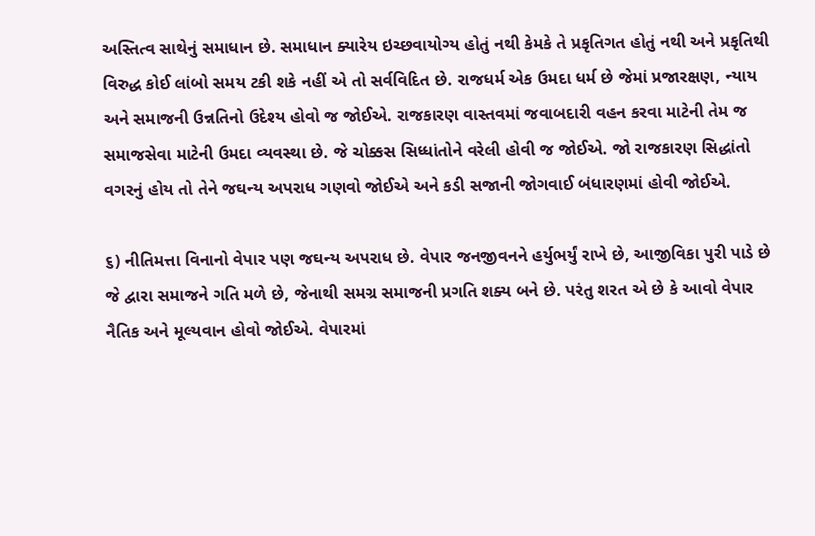અસ્તિત્વ સાથેનું સમાધાન છે. સમાધાન ક્યારેય ઇચ્છવાયોગ્ય હોતું નથી કેમકે તે પ્રકૃતિગત હોતું નથી અને પ્રકૃતિથી વિરુદ્ધ કોઈ લાંબો સમય ટકી શકે નહીં એ તો સર્વવિદિત છે. રાજધર્મ એક ઉમદા ધર્મ છે જેમાં પ્રજારક્ષણ, ન્યાય અને સમાજની ઉન્નતિનો ઉદેશ્ય હોવો જ જોઈએ. રાજકારણ વાસ્તવમાં જવાબદારી વહન કરવા માટેની તેમ જ સમાજસેવા માટેની ઉમદા વ્યવસ્થા છે. જે ચોક્કસ સિધ્ધાંતોને વરેલી હોવી જ જોઈએ. જો રાજકારણ સિદ્ધાંતો વગરનું હોય તો તેને જઘન્ય અપરાધ ગણવો જોઈએ અને કડી સજાની જોગવાઈ બંધારણમાં હોવી જોઈએ.

૬) નીતિમત્તા વિનાનો વેપાર પણ જઘન્ય અપરાધ છે. વેપાર જનજીવનને હર્યુભર્યું રાખે છે, આજીવિકા પુરી પાડે છે જે દ્વારા સમાજને ગતિ મળે છે, જેનાથી સમગ્ર સમાજની પ્રગતિ શક્ય બને છે. પરંતુ શરત એ છે કે આવો વેપાર નૈતિક અને મૂલ્યવાન હોવો જોઈએ. વેપારમાં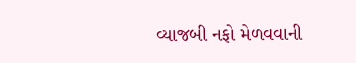વ્યાજબી નફો મેળવવાની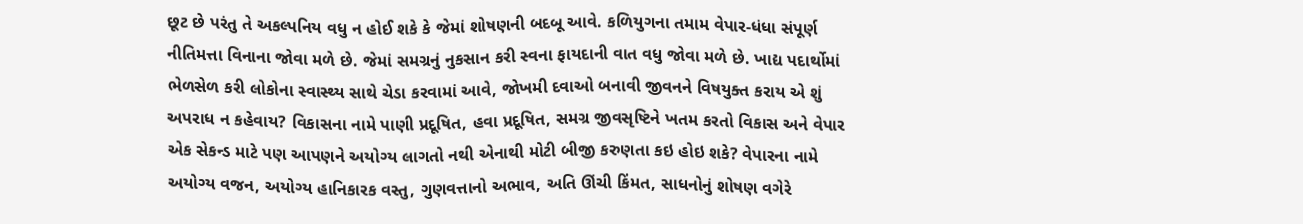છૂટ છે પરંતુ તે અકલ્પનિય વધુ ન હોઈ શકે કે જેમાં શોષણની બદબૂ આવે. કળિયુગના તમામ વેપાર-ધંધા સંપૂર્ણ નીતિમત્તા વિનાના જોવા મળે છે. જેમાં સમગ્રનું નુકસાન કરી સ્વના ફાયદાની વાત વધુ જોવા મળે છે. ખાદ્ય પદાર્થોમાં ભેળસેળ કરી લોકોના સ્વાસ્થ્ય સાથે ચેડા કરવામાં આવે, જોખમી દવાઓ બનાવી જીવનને વિષયુક્ત કરાય એ શું અપરાધ ન કહેવાય? વિકાસના નામે પાણી પ્રદૂષિત, હવા પ્રદૂષિત, સમગ્ર જીવસૃષ્ટિને ખતમ કરતો વિકાસ અને વેપાર એક સેકન્ડ માટે પણ આપણને અયોગ્ય લાગતો નથી એનાથી મોટી બીજી કરુણતા કઇ હોઇ શકે? વેપારના નામે અયોગ્ય વજન, અયોગ્ય હાનિકારક વસ્તુ, ગુણવત્તાનો અભાવ, અતિ ઊંચી કિંમત, સાધનોનું શોષણ વગેરે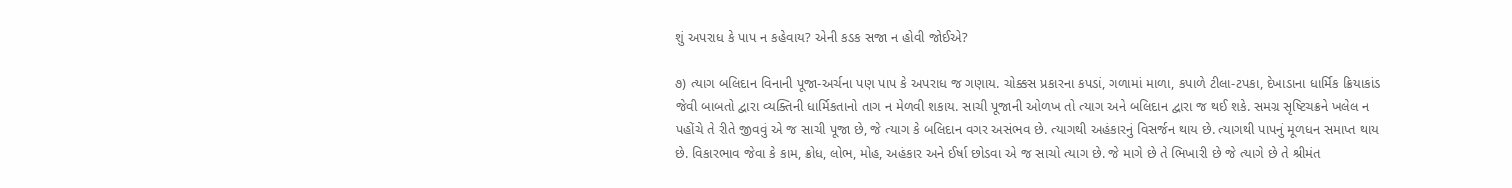શું અપરાધ કે પાપ ન કહેવાય? એની કડક સજા ન હોવી જોઈએ?

૭) ત્યાગ બલિદાન વિનાની પૂજા-અર્ચના પણ પાપ કે અપરાધ જ ગણાય. ચોક્કસ પ્રકારના કપડાં, ગળામાં માળા, કપાળે ટીલા-ટપકા, દેખાડાના ધાર્મિક ક્રિયાકાંડ જેવી બાબતો દ્વારા વ્યક્તિની ધાર્મિકતાનો તાગ ન મેળવી શકાય. સાચી પૂજાની ઓળખ તો ત્યાગ અને બલિદાન દ્વારા જ થઈ શકે. સમગ્ર સૃષ્ટિચક્રને ખલેલ ન પહોંચે તે રીતે જીવવું એ જ સાચી પૂજા છે, જે ત્યાગ કે બલિદાન વગર અસંભવ છે. ત્યાગથી અહંકારનું વિસર્જન થાય છે. ત્યાગથી પાપનું મૂળધન સમાપ્ત થાય છે. વિકારભાવ જેવા કે કામ, ક્રોધ, લોભ, મોહ, અહંકાર અને ઈર્ષા છોડવા એ જ સાચો ત્યાગ છે. જે માગે છે તે ભિખારી છે જે ત્યાગે છે તે શ્રીમંત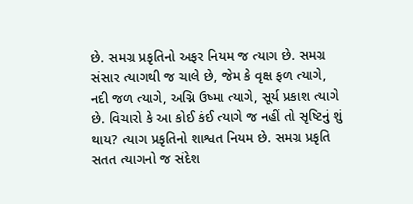છે. સમગ્ર પ્રકૃતિનો અફર નિયમ જ ત્યાગ છે. સમગ્ર સંસાર ત્યાગથી જ ચાલે છે, જેમ કે વૃક્ષ ફળ ત્યાગે, નદી જળ ત્યાગે, અગ્નિ ઉષ્મા ત્યાગે, સૂર્ય પ્રકાશ ત્યાગે છે. વિચારો કે આ કોઈ કંઈ ત્યાગે જ નહીં તો સૃષ્ટિનું શું થાય? ત્યાગ પ્રકૃતિનો શાશ્વત નિયમ છે. સમગ્ર પ્રકૃતિ સતત ત્યાગનો જ સંદેશ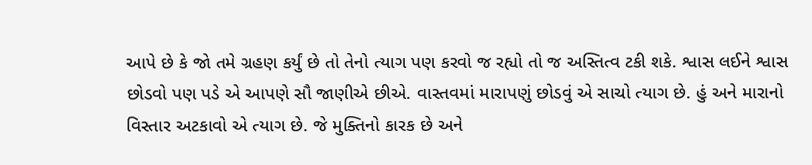આપે છે કે જો તમે ગ્રહણ કર્યું છે તો તેનો ત્યાગ પણ કરવો જ રહ્યો તો જ અસ્તિત્વ ટકી શકે. શ્વાસ લઈને શ્વાસ છોડવો પણ પડે એ આપણે સૌ જાણીએ છીએ. વાસ્તવમાં મારાપણું છોડવું એ સાચો ત્યાગ છે. હું અને મારાનો વિસ્તાર અટકાવો એ ત્યાગ છે. જે મુક્તિનો કારક છે અને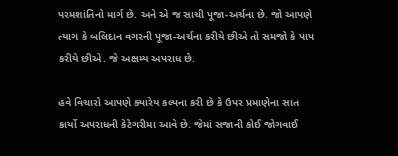પરમશાંતિનો માર્ગ છે. અને એ જ સાચી પૂજા-અર્ચના છે. જો આપણે ત્યાગ કે બલિદાન વગરની પૂજા-અર્ચના કરીયે છીએ તો સમજો કે પાપ કરીયે છીએ. જે અક્ષમ્ય અપરાધ છે.

હવે વિચારો આપણે ક્યારેય કલ્પના કરી છે કે ઉપર પ્રમાણેના સાત કાર્યો અપરાધની કેટેગરીમા આવે છે. જેમાં સજાની કોઈ જોગવાઈ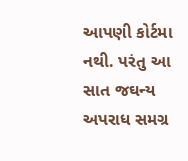આપણી કોર્ટમા નથી. પરંતુ આ સાત જઘન્ય અપરાધ સમગ્ર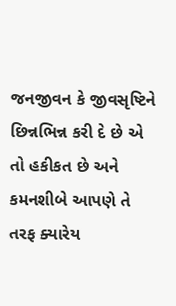જનજીવન કે જીવસૃષ્ટિને છિન્નભિન્ન કરી દે છે એ તો હકીકત છે અને કમનશીબે આપણે તે તરફ ક્યારેય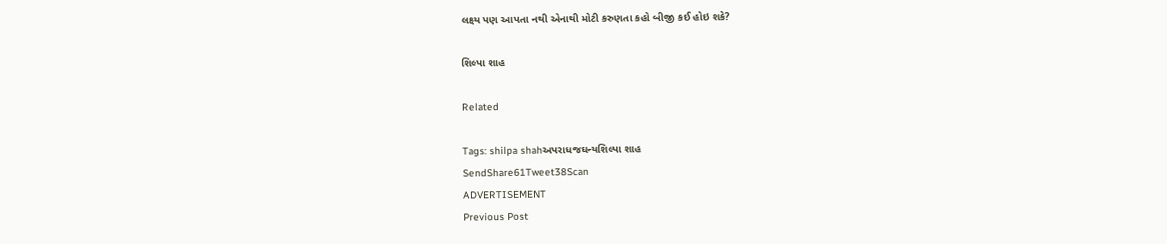લક્ષ્ય પણ આપતા નથી એનાથી મોટી કરુણતા કહો બીજી કઈ હોઇ શકે?

શિલ્પા શાહ

Related

Tags: shilpa shahઅપરાધજઘન્યશિલ્પા શાહ
SendShare61Tweet38Scan
ADVERTISEMENT
Previous Post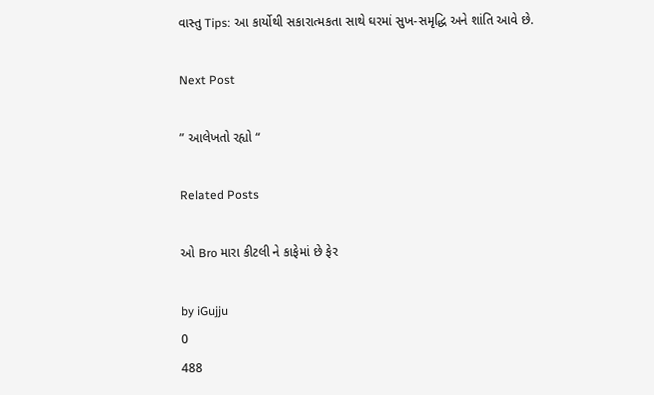વાસ્તુ Tips: આ કાર્યોથી સકારાત્મકતા સાથે ઘરમાં સુખ-સમૃદ્ધિ અને શાંતિ આવે છે.

Next Post

” આલેખતો રહ્યો “

Related Posts

ઓ Bro મારા કીટલી ને કાફેમાં છે ફેર

by iGujju
0
488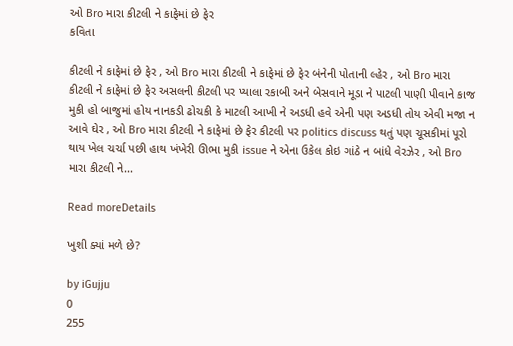ઓ Bro મારા કીટલી ને કાફેમાં છે ફેર
કવિતા

કીટલી ને કાફેમાં છે ફેર , ઓ Bro મારા કીટલી ને કાફેમાં છે ફેર બંનેની પોતાની લ્હેર , ઓ Bro મારા કીટલી ને કાફેમાં છે ફેર અસલની કીટલી પર પ્યાલા રકાબી અને બેસવાને મૂડા ને પાટલી પાણી પીવાને કાજ મુકી હો બાજુમાં હોય નાનકડી ઢોચકી કે માટલી આખી ને અડધી હવે એની પણ અડધી તોય એવી મજા ન આવે ઘેર , ઓ Bro મારા કીટલી ને કાફેમાં છે ફેર કીટલી પર politics discuss થતું પણ ચૂસકીમાં પૂરો થાય ખેલ ચર્ચા પછી હાથ ખંખેરી ઊભા મુકી issue ને એના ઉકેલ કોઇ ગાંઠે ન બાંધે વેરઝેર , ઓ Bro મારા કીટલી ને...

Read moreDetails

ખુશી ક્યાં મળે છે?

by iGujju
0
255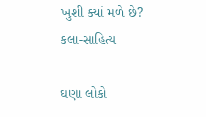ખુશી ક્યાં મળે છે?
કલા-સાહિત્ય

ઘણા લોકો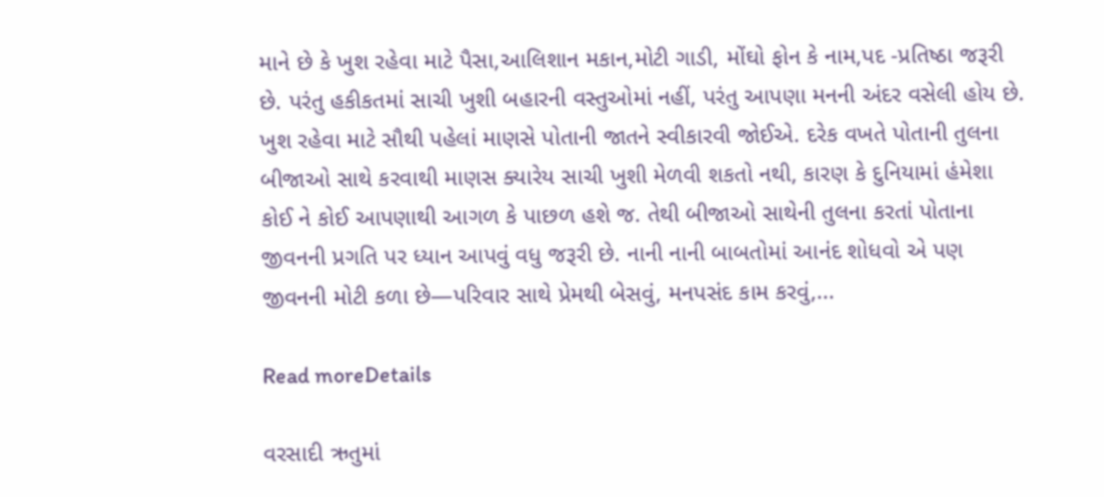માને છે કે ખુશ રહેવા માટે પૈસા,આલિશાન મકાન,મોટી ગાડી, મોંઘો ફોન કે નામ,પદ -પ્રતિષ્ઠા જરૂરી છે. પરંતુ હકીકતમાં સાચી ખુશી બહારની વસ્તુઓમાં નહીં, પરંતુ આપણા મનની અંદર વસેલી હોય છે. ખુશ રહેવા માટે સૌથી પહેલાં માણસે પોતાની જાતને સ્વીકારવી જોઈએ. દરેક વખતે પોતાની તુલના બીજાઓ સાથે કરવાથી માણસ ક્યારેય સાચી ખુશી મેળવી શકતો નથી, કારણ કે દુનિયામાં હંમેશા કોઈ ને કોઈ આપણાથી આગળ કે પાછળ હશે જ. તેથી બીજાઓ સાથેની તુલના કરતાં પોતાના જીવનની પ્રગતિ પર ધ્યાન આપવું વધુ જરૂરી છે. નાની નાની બાબતોમાં આનંદ શોધવો એ પણ જીવનની મોટી કળા છે—પરિવાર સાથે પ્રેમથી બેસવું, મનપસંદ કામ કરવું,...

Read moreDetails

વરસાદી ઋતુમાં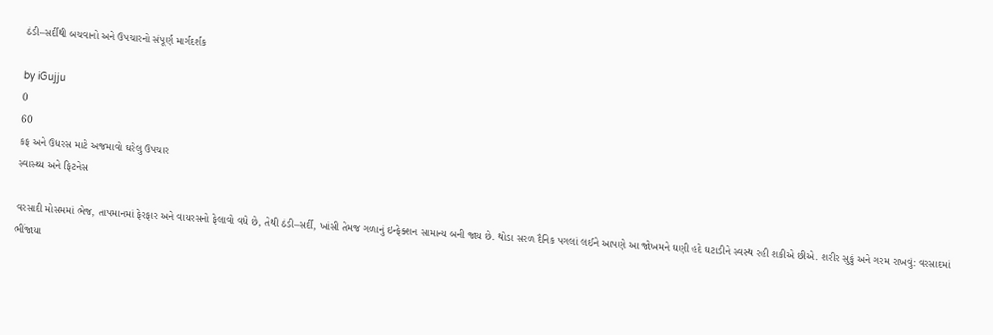ઠંડી–સર્દીથી બચવાનો અને ઉપચારનો સંપૂર્ણ માર્ગદર્શક

by iGujju
0
60
કફ અને ઉધરસ માટે અજમાવો ઘરેલુ ઉપચાર
સ્વાસ્થ્ય અને ફિટનેસ

વરસાદી મોસમમાં ભેજ, તાપમાનમાં ફેરફાર અને વાયરસનો ફેલાવો વધે છે, તેથી ઠંડી–સર્દી, ખાંસી તેમજ ગળાનું ઇન્ફેક્શન સામાન્ય બની જાય છે. થોડા સરળ દૈનિક પગલાં લઈને આપણે આ જોખમને ઘણી હદે ઘટાડીને સ્વસ્થ રહી શકીએ છીએ. શરીર સુકું અને ગરમ રાખવું: વરસાદમાં ભીંજાયા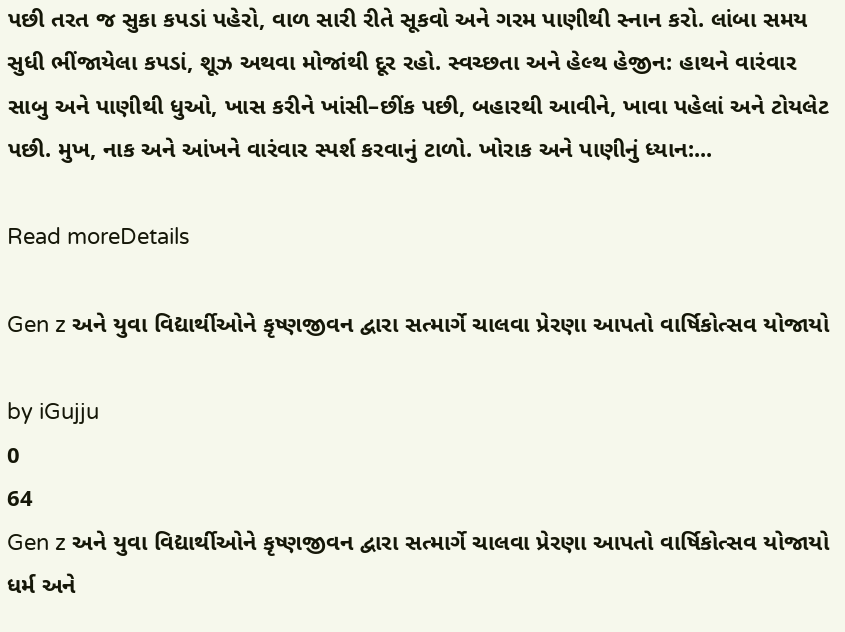પછી તરત જ સુકા કપડાં પહેરો, વાળ સારી રીતે સૂકવો અને ગરમ પાણીથી સ્નાન કરો. લાંબા સમય સુધી ભીંજાયેલા કપડાં, શૂઝ અથવા મોજાંથી દૂર રહો. સ્વચ્છતા અને હેલ્થ હેજીન: હાથને વારંવાર સાબુ અને પાણીથી ધુઓ, ખાસ કરીને ખાંસી–છીંક પછી, બહારથી આવીને, ખાવા પહેલાં અને ટોયલેટ પછી. મુખ, નાક અને આંખને વારંવાર સ્પર્શ કરવાનું ટાળો. ખોરાક અને પાણીનું ધ્યાન:...

Read moreDetails

Gen z અને યુવા વિદ્યાર્થીઓને કૃષ્ણજીવન દ્વારા સત્માર્ગે ચાલવા પ્રેરણા આપતો વાર્ષિકોત્સવ યોજાયો

by iGujju
0
64
Gen z અને યુવા વિદ્યાર્થીઓને કૃષ્ણજીવન દ્વારા સત્માર્ગે ચાલવા પ્રેરણા આપતો વાર્ષિકોત્સવ યોજાયો
ધર્મ અને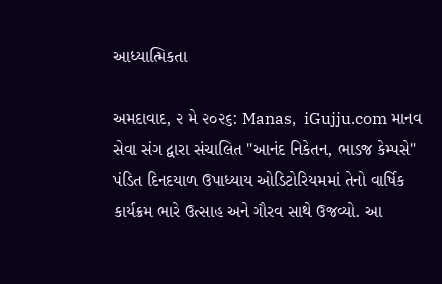આધ્યાત્મિકતા

અમદાવાદ, ૨ મે ૨૦૨૬: Manas,  iGujju.com માનવ સેવા સંગ દ્વારા સંચાલિત "આનંદ નિકેતન, ભાડજ કેમ્પસે" પંડિત દિનદયાળ ઉપાધ્યાય ઓડિટોરિયમમાં તેનો વાર્ષિક કાર્યક્રમ ભારે ઉત્સાહ અને ગૌરવ સાથે ઉજવ્યો. આ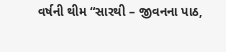વર્ષની થીમ “સારથી – જીવનના પાઠ,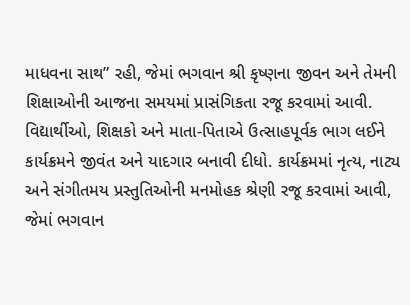માધવના સાથ” રહી, જેમાં ભગવાન શ્રી કૃષ્ણના જીવન અને તેમની શિક્ષાઓની આજના સમયમાં પ્રાસંગિકતા રજૂ કરવામાં આવી. વિદ્યાર્થીઓ, શિક્ષકો અને માતા-પિતાએ ઉત્સાહપૂર્વક ભાગ લઈને કાર્યક્રમને જીવંત અને યાદગાર બનાવી દીધો. કાર્યક્રમમાં નૃત્ય, નાટ્ય અને સંગીતમય પ્રસ્તુતિઓની મનમોહક શ્રેણી રજૂ કરવામાં આવી, જેમાં ભગવાન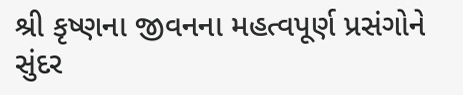શ્રી કૃષ્ણના જીવનના મહત્વપૂર્ણ પ્રસંગોને સુંદર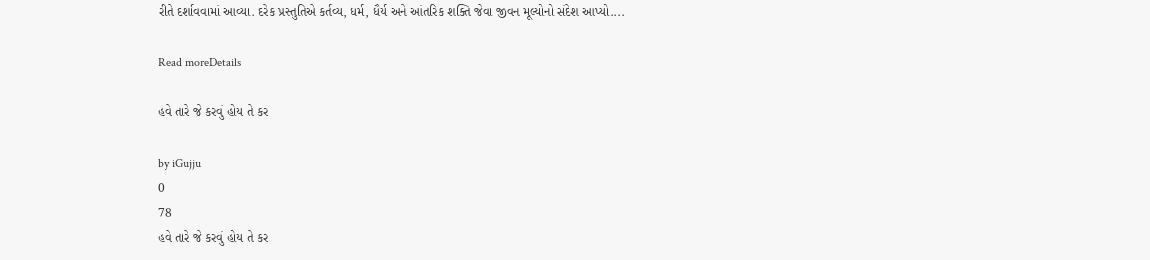રીતે દર્શાવવામાં આવ્યા. દરેક પ્રસ્તુતિએ કર્તવ્ય, ધર્મ, ધૈર્ય અને આંતરિક શક્તિ જેવા જીવન મૂલ્યોનો સંદેશ આપ્યો....

Read moreDetails

હવે તારે જે કરવું હોય તે કર

by iGujju
0
78
હવે તારે જે કરવું હોય તે કર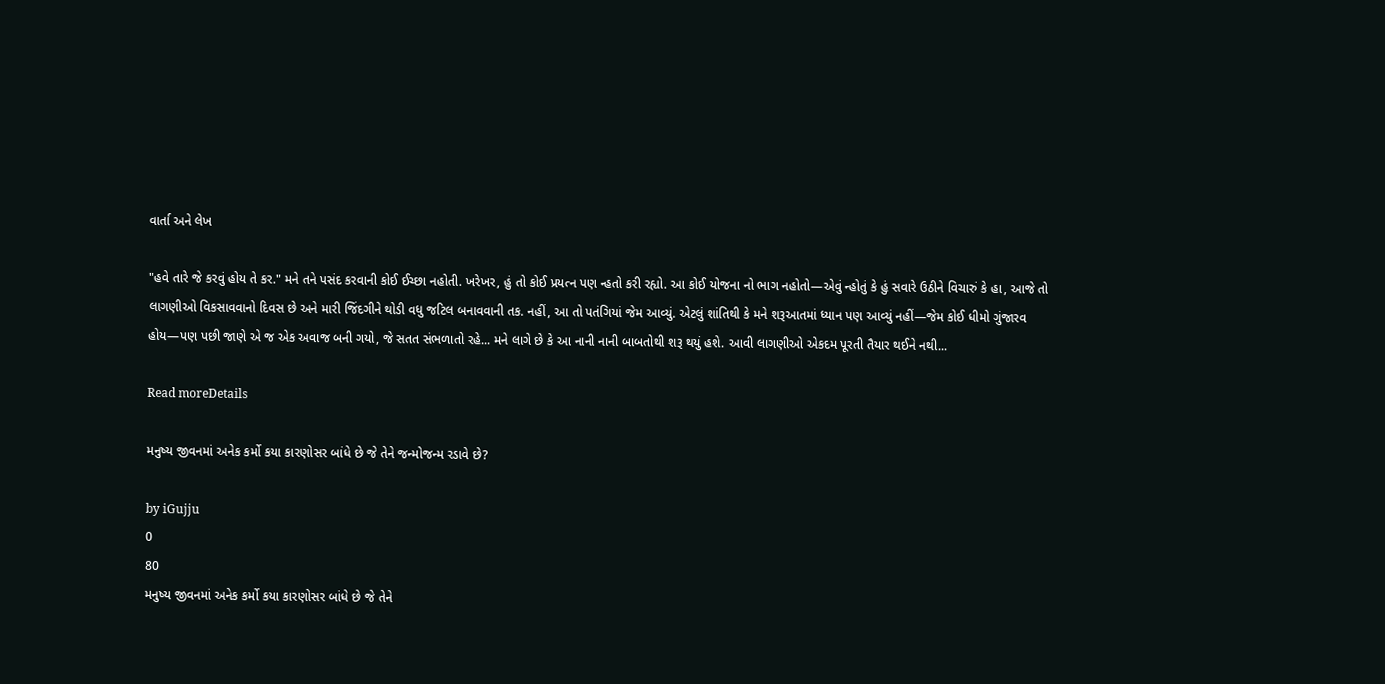વાર્તા અને લેખ

"હવે તારે જે કરવું હોય તે કર." મને તને પસંદ કરવાની કોઈ ઈચ્છા નહોતી. ખરેખર, હું તો કોઈ પ્રયત્ન પણ ન્હતો કરી રહ્યો. આ કોઈ યોજના નો ભાગ નહોતો—એવું ન્હોતું કે હું સવારે ઉઠીને વિચારું કે હા, આજે તો લાગણીઓ વિકસાવવાનો દિવસ છે અને મારી જિંદગીને થોડી વધુ જટિલ બનાવવાની તક. નહીં, આ તો પતંગિયાં જેમ આવ્યું. એટલું શાંતિથી કે મને શરૂઆતમાં ધ્યાન પણ આવ્યું નહીં—જેમ કોઈ ધીમો ગુંજારવ હોય—પણ પછી જાણે એ જ એક અવાજ બની ગયો, જે સતત સંભળાતો રહે... મને લાગે છે કે આ નાની નાની બાબતોથી શરૂ થયું હશે. આવી લાગણીઓ એકદમ પૂરતી તૈયાર થઈને નથી...

Read moreDetails

મનુષ્ય જીવનમાં અનેક કર્મો કયા કારણોસર બાંધે છે જે તેને જન્મોજન્મ રડાવે છે?

by iGujju
0
80
મનુષ્ય જીવનમાં અનેક કર્મો કયા કારણોસર બાંધે છે જે તેને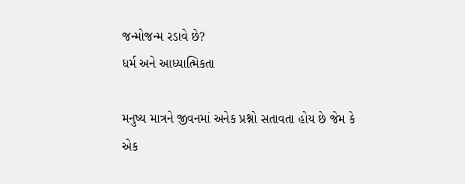જન્મોજન્મ રડાવે છે?
ધર્મ અને આધ્યાત્મિકતા

મનુષ્ય માત્રને જીવનમાં અનેક પ્રશ્નો સતાવતા હોય છે જેમ કે એક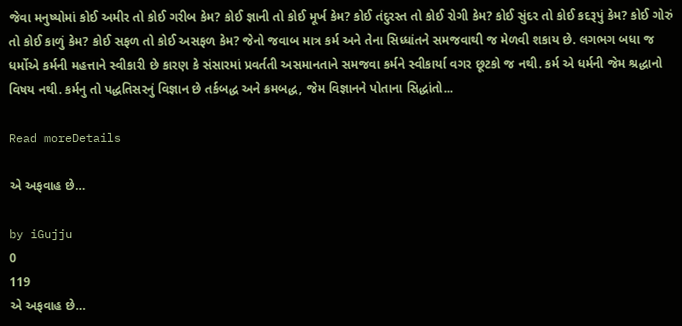જેવા મનુષ્યોમાં કોઈ અમીર તો કોઈ ગરીબ કેમ? કોઈ જ્ઞાની તો કોઈ મૂર્ખ કેમ? કોઈ તંદુરસ્ત તો કોઈ રોગી કેમ? કોઈ સુંદર તો કોઈ કદરૂપું કેમ? કોઈ ગોરું તો કોઈ કાળું કેમ? કોઈ સફળ તો કોઈ અસફળ કેમ? જેનો જવાબ માત્ર કર્મ અને તેના સિધ્ધાંતને સમજવાથી જ મેળવી શકાય છે. લગભગ બધા જ ધર્મોએ કર્મની મહત્તાને સ્વીકારી છે કારણ કે સંસારમાં પ્રવર્તતી અસમાનતાને સમજવા કર્મને સ્વીકાર્યા વગર છૂટકો જ નથી. કર્મ એ ધર્મની જેમ શ્રદ્ધાનો વિષય નથી. કર્મનુ તો પદ્ધતિસરનું વિજ્ઞાન છે તર્કબદ્ધ અને ક્રમબદ્ધ, જેમ વિજ્ઞાનને પોતાના સિદ્ધાંતો...

Read moreDetails

એ અફવાહ છે…

by iGujju
0
119
એ અફવાહ છે…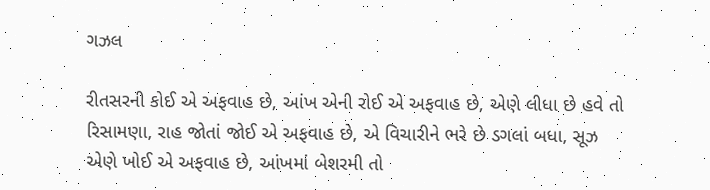ગઝલ

રીતસરની કોઈ એ અફવાહ છે, આંખ એની રોઈ એ અફવાહ છે, એણે લીધા છે હવે તો રિસામણા, રાહ જોતાં જોઈ એ અફવાહ છે, એ વિચારીને ભરે છે ડગલાં બધા, સૂઝ એણે ખોઈ એ અફવાહ છે, આંખમાં બેશરમી તો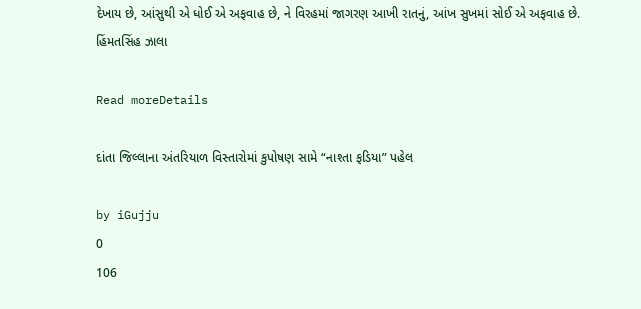દેખાય છે, આંસુથી એ ધોઈ એ અફવાહ છે, ને વિરહમાં જાગરણ આખી રાતનું, આંખ સુખમાં સોઈ એ અફવાહ છે. હિંમતસિંહ ઝાલા

Read moreDetails

દાંતા જિલ્લાના અંતરિયાળ વિસ્તારોમાં કુપોષણ સામે “નાશ્તા ફડિયા” પહેલ

by iGujju
0
106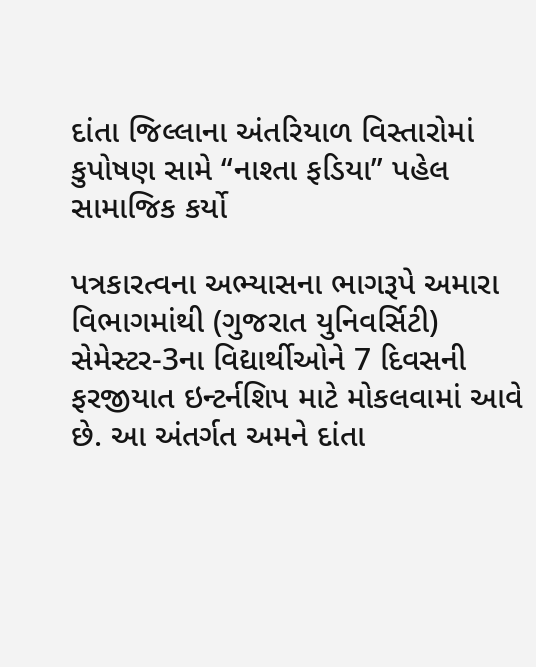દાંતા જિલ્લાના અંતરિયાળ વિસ્તારોમાં કુપોષણ સામે “નાશ્તા ફડિયા” પહેલ
સામાજિક કર્યો

પત્રકારત્વના અભ્યાસના ભાગરૂપે અમારા વિભાગમાંથી (ગુજરાત યુનિવર્સિટી) સેમેસ્ટર-3ના વિદ્યાર્થીઓને 7 દિવસની ફરજીયાત ઇન્ટર્નશિપ માટે મોકલવામાં આવે છે. આ અંતર્ગત અમને દાંતા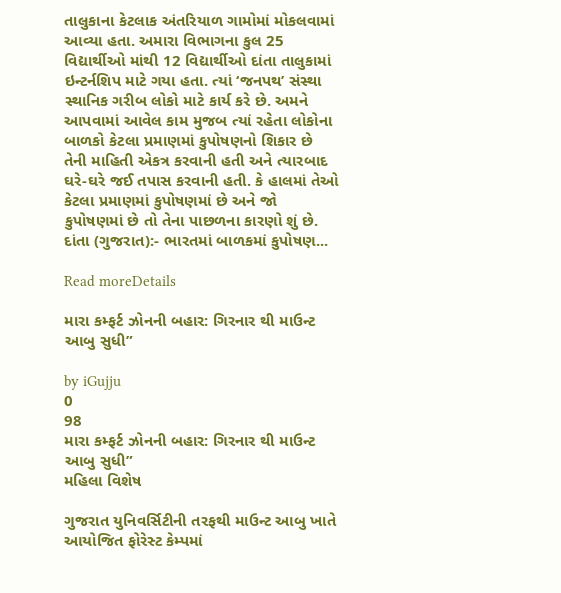તાલુકાના કેટલાક અંતરિયાળ ગામોમાં મોકલવામાં આવ્યા હતા. અમારા વિભાગના કુલ 25 વિદ્યાર્થીઓ માંથી 12 વિદ્યાર્થીઓ દાંતા તાલુકામાં ઇન્ટર્નશિપ માટે ગયા હતા. ત્યાં ‘જનપથ’ સંસ્થા સ્થાનિક ગરીબ લોકો માટે કાર્ય કરે છે. અમને આપવામાં આવેલ કામ મુજબ ત્યાં રહેતા લોકોના બાળકો કેટલા પ્રમાણમાં કુપોષણનો શિકાર છે તેની માહિતી એકત્ર કરવાની હતી અને ત્યારબાદ ઘરે-ઘરે જઈ તપાસ કરવાની હતી. કે હાલમાં તેઓ કેટલા પ્રમાણમાં કુપોષણમાં છે અને જો કુપોષણમાં છે તો તેના પાછળના કારણો શું છે. દાંતા (ગુજરાત):- ભારતમાં બાળકમાં કુપોષણ...

Read moreDetails

મારા કમ્ફર્ટ ઝોનની બહાર: ગિરનાર થી માઉન્ટ આબુ સુધી”

by iGujju
0
98
મારા કમ્ફર્ટ ઝોનની બહાર: ગિરનાર થી માઉન્ટ આબુ સુધી”
મહિલા વિશેષ

ગુજરાત યુનિવર્સિટીની તરફથી માઉન્ટ આબુ ખાતે આયોજિત ફોરેસ્ટ કેમ્પમાં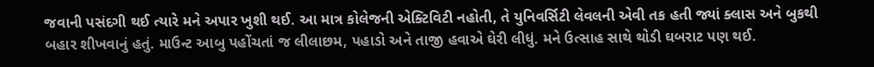જવાની પસંદગી થઈ ત્યારે મને અપાર ખુશી થઈ. આ માત્ર કોલેજની એક્ટિવિટી નહોતી, તે યુનિવર્સિટી લેવલની એવી તક હતી જ્યાં ક્લાસ અને બુકથી બહાર શીખવાનું હતું. માઉન્ટ આબુ પહોંચતાં જ લીલાછમ, પહાડો અને તાજી હવાએ ઘેરી લીધું. મને ઉત્સાહ સાથે થોડી ઘબરાટ પણ થઈ.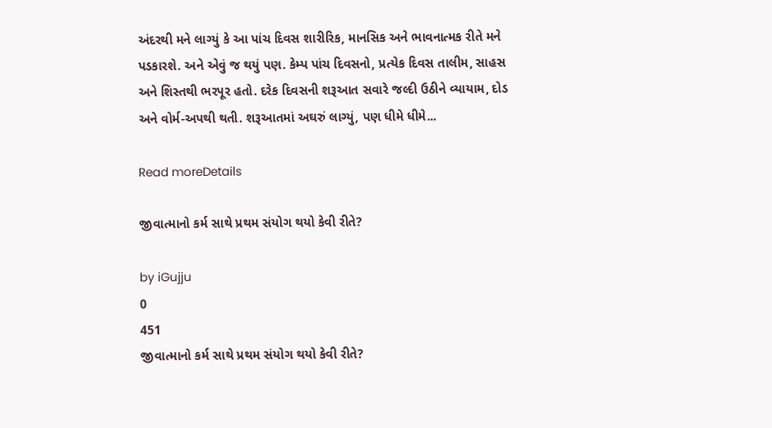અંદરથી મને લાગ્યું કે આ પાંચ દિવસ શારીરિક, માનસિક અને ભાવનાત્મક રીતે મને પડકારશે. અને એવું જ થયું પણ. કેમ્પ પાંચ દિવસનો, પ્રત્યેક દિવસ તાલીમ, સાહસ અને શિસ્તથી ભરપૂર હતો. દરેક દિવસની શરૂઆત સવારે જલ્દી ઉઠીને વ્યાયામ, દોડ અને વોર્મ-અપથી થતી. શરૂઆતમાં અઘરું લાગ્યું, પણ ધીમે ધીમે...

Read moreDetails

જીવાત્માનો કર્મ સાથે પ્રથમ સંયોગ થયો કેવી રીતે?

by iGujju
0
451
જીવાત્માનો કર્મ સાથે પ્રથમ સંયોગ થયો કેવી રીતે?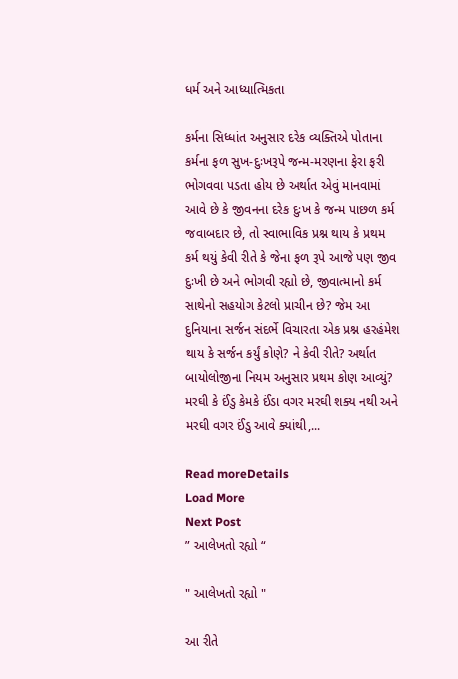ધર્મ અને આધ્યાત્મિકતા

કર્મના સિધ્ધાંત અનુસાર દરેક વ્યક્તિએ પોતાના કર્મના ફળ સુખ-દુઃખરૂપે જન્મ-મરણના ફેરા ફરી ભોગવવા પડતા હોય છે અર્થાત એવું માનવામાં આવે છે કે જીવનના દરેક દુઃખ કે જન્મ પાછળ કર્મ જવાબદાર છે, તો સ્વાભાવિક પ્રશ્ન થાય કે પ્રથમ કર્મ થયું કેવી રીતે કે જેના ફળ રૂપે આજે પણ જીવ દુઃખી છે અને ભોગવી રહ્યો છે, જીવાત્માનો કર્મ સાથેનો સહયોગ કેટલો પ્રાચીન છે? જેમ આ દુનિયાના સર્જન સંદર્ભે વિચારતા એક પ્રશ્ન હરહંમેશ થાય કે સર્જન કર્યું કોણે? ને કેવી રીતે? અર્થાત બાયોલોજીના નિયમ અનુસાર પ્રથમ કોણ આવ્યું? મરઘી કે ઈંડુ કેમકે ઈંડા વગર મરઘી શક્ય નથી અને મરઘી વગર ઈંડુ આવે ક્યાંથી,...

Read moreDetails
Load More
Next Post
” આલેખતો રહ્યો “

" આલેખતો રહ્યો "

આ રીતે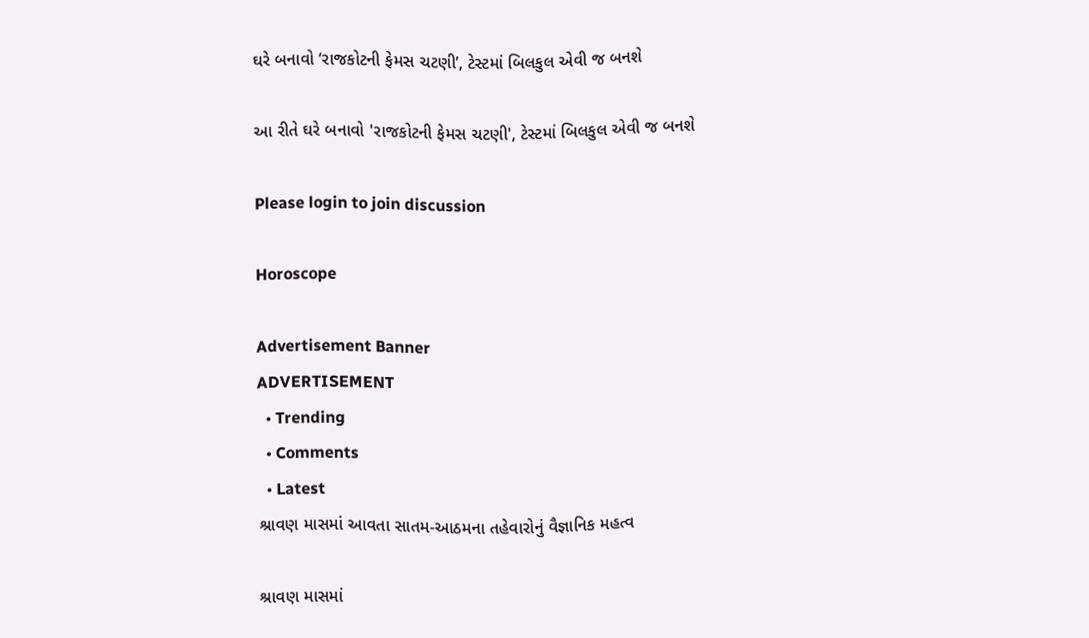ઘરે બનાવો ‘રાજકોટની ફેમસ ચટણી’, ટેસ્ટમાં બિલકુલ એવી જ બનશે

આ રીતે ઘરે બનાવો 'રાજકોટની ફેમસ ચટણી', ટેસ્ટમાં બિલકુલ એવી જ બનશે

Please login to join discussion

Horoscope

Advertisement Banner
ADVERTISEMENT
  • Trending
  • Comments
  • Latest
શ્રાવણ માસમાં આવતા સાતમ-આઠમના તહેવારોનું વૈજ્ઞાનિક મહત્વ

શ્રાવણ માસમાં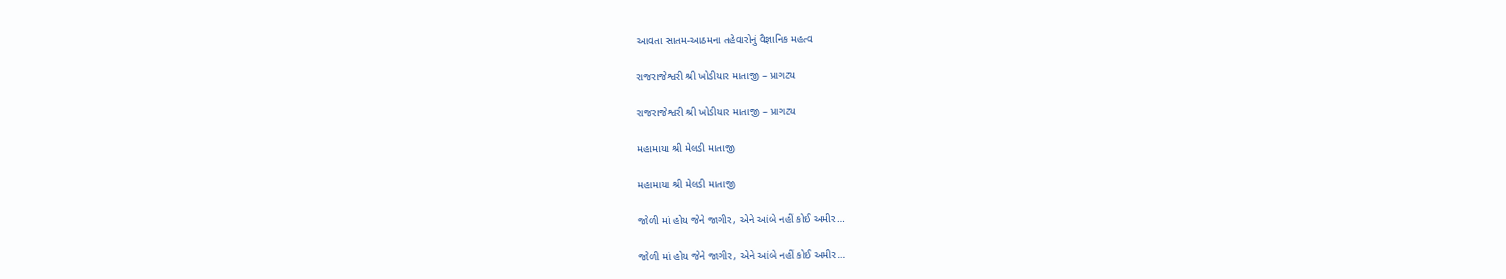આવતા સાતમ-આઠમના તહેવારોનું વૈજ્ઞાનિક મહત્વ

રાજરાજેશ્વરી શ્રી ખોડીયાર માતાજી – પ્રાગટ્ય

રાજરાજેશ્વરી શ્રી ખોડીયાર માતાજી – પ્રાગટ્ય

મહામાયા શ્રી મેલડી માતાજી

મહામાયા શ્રી મેલડી માતાજી

જોળી માં હોય જેને જાગીર, એને આંબે નહીં કોઈ અમીર…

જોળી માં હોય જેને જાગીર, એને આંબે નહીં કોઈ અમીર…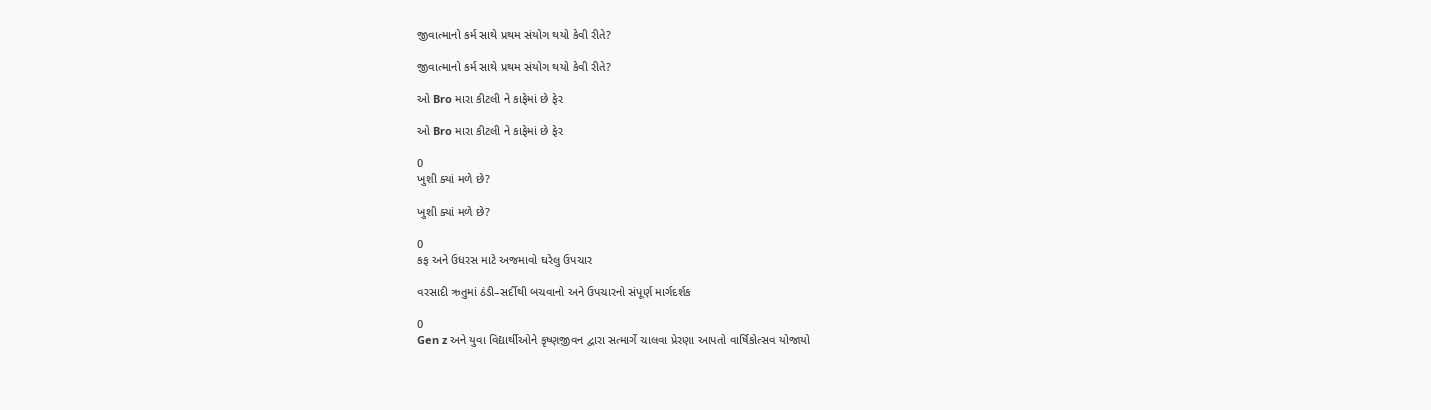જીવાત્માનો કર્મ સાથે પ્રથમ સંયોગ થયો કેવી રીતે?

જીવાત્માનો કર્મ સાથે પ્રથમ સંયોગ થયો કેવી રીતે?

ઓ Bro મારા કીટલી ને કાફેમાં છે ફેર

ઓ Bro મારા કીટલી ને કાફેમાં છે ફેર

0
ખુશી ક્યાં મળે છે?

ખુશી ક્યાં મળે છે?

0
કફ અને ઉધરસ માટે અજમાવો ઘરેલુ ઉપચાર

વરસાદી ઋતુમાં ઠંડી–સર્દીથી બચવાનો અને ઉપચારનો સંપૂર્ણ માર્ગદર્શક

0
Gen z અને યુવા વિદ્યાર્થીઓને કૃષ્ણજીવન દ્વારા સત્માર્ગે ચાલવા પ્રેરણા આપતો વાર્ષિકોત્સવ યોજાયો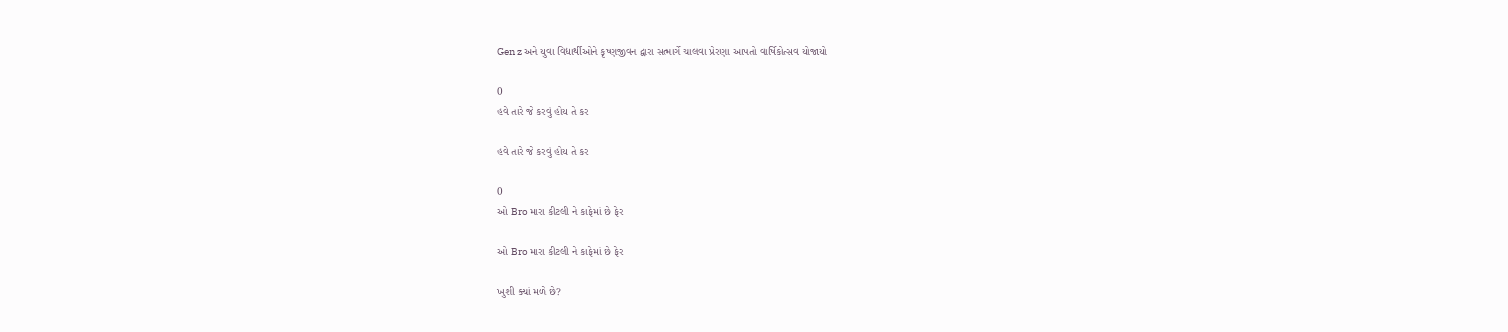Gen z અને યુવા વિદ્યાર્થીઓને કૃષ્ણજીવન દ્વારા સત્માર્ગે ચાલવા પ્રેરણા આપતો વાર્ષિકોત્સવ યોજાયો

0
હવે તારે જે કરવું હોય તે કર

હવે તારે જે કરવું હોય તે કર

0
ઓ Bro મારા કીટલી ને કાફેમાં છે ફેર

ઓ Bro મારા કીટલી ને કાફેમાં છે ફેર

ખુશી ક્યાં મળે છે?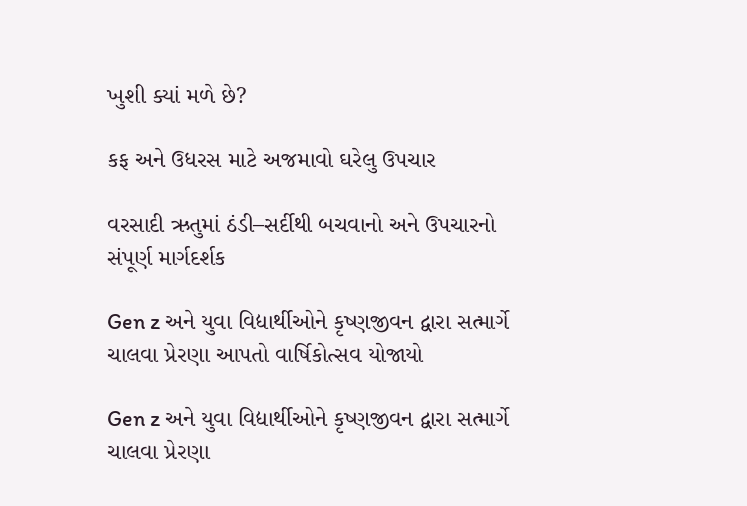ખુશી ક્યાં મળે છે?

કફ અને ઉધરસ માટે અજમાવો ઘરેલુ ઉપચાર

વરસાદી ઋતુમાં ઠંડી–સર્દીથી બચવાનો અને ઉપચારનો સંપૂર્ણ માર્ગદર્શક

Gen z અને યુવા વિદ્યાર્થીઓને કૃષ્ણજીવન દ્વારા સત્માર્ગે ચાલવા પ્રેરણા આપતો વાર્ષિકોત્સવ યોજાયો

Gen z અને યુવા વિદ્યાર્થીઓને કૃષ્ણજીવન દ્વારા સત્માર્ગે ચાલવા પ્રેરણા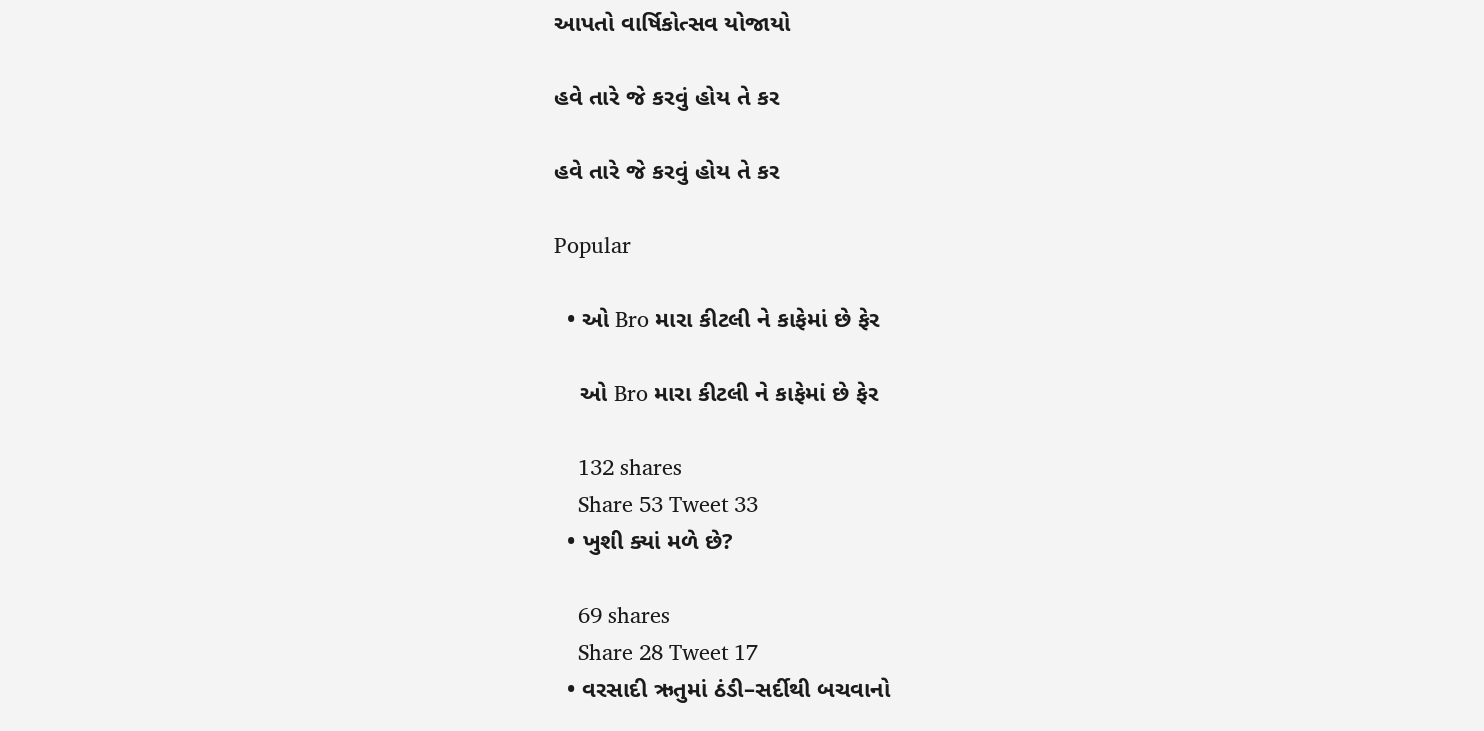આપતો વાર્ષિકોત્સવ યોજાયો

હવે તારે જે કરવું હોય તે કર

હવે તારે જે કરવું હોય તે કર

Popular

  • ઓ Bro મારા કીટલી ને કાફેમાં છે ફેર

    ઓ Bro મારા કીટલી ને કાફેમાં છે ફેર

    132 shares
    Share 53 Tweet 33
  • ખુશી ક્યાં મળે છે?

    69 shares
    Share 28 Tweet 17
  • વરસાદી ઋતુમાં ઠંડી–સર્દીથી બચવાનો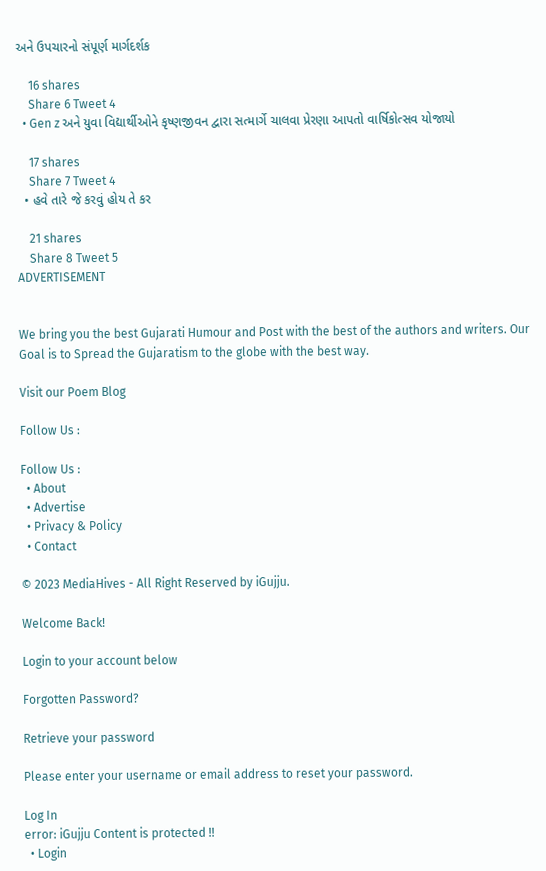અને ઉપચારનો સંપૂર્ણ માર્ગદર્શક

    16 shares
    Share 6 Tweet 4
  • Gen z અને યુવા વિદ્યાર્થીઓને કૃષ્ણજીવન દ્વારા સત્માર્ગે ચાલવા પ્રેરણા આપતો વાર્ષિકોત્સવ યોજાયો

    17 shares
    Share 7 Tweet 4
  • હવે તારે જે કરવું હોય તે કર

    21 shares
    Share 8 Tweet 5
ADVERTISEMENT


We bring you the best Gujarati Humour and Post with the best of the authors and writers. Our Goal is to Spread the Gujaratism to the globe with the best way.

Visit our Poem Blog

Follow Us :

Follow Us :
  • About
  • Advertise
  • Privacy & Policy
  • Contact

© 2023 MediaHives - All Right Reserved by iGujju.

Welcome Back!

Login to your account below

Forgotten Password?

Retrieve your password

Please enter your username or email address to reset your password.

Log In
error: iGujju Content is protected !!
  • Login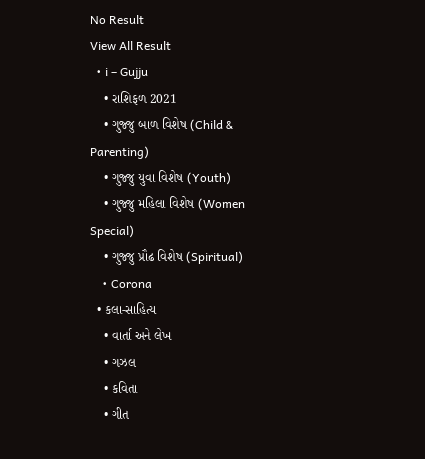No Result
View All Result
  • i – Gujju
    • રાશિફળ 2021
    • ગુજ્જુ બાળ વિશેષ (Child & Parenting)
    • ગુજ્જુ યુવા વિશેષ (Youth)
    • ગુજ્જુ મહિલા વિશેષ (Women Special)
    • ગુજ્જુ પ્રૌઢ વિશેષ (Spiritual)
    • Corona
  • કલા-સાહિત્ય
    • વાર્તા અને લેખ
    • ગઝલ
    • કવિતા
    • ગીત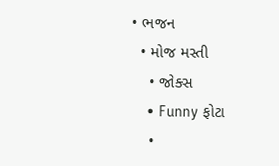• ભજન
  • મોજ મસ્તી
    • જોક્સ
    • Funny ફોટા
    •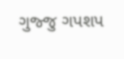ગુજ્જુ ગપશપ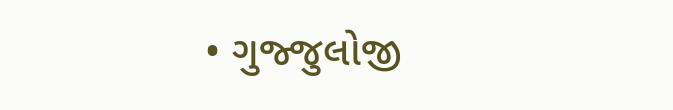• ગુજ્જુલોજી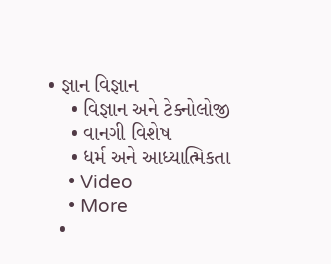• જ્ઞાન વિજ્ઞાન
    • વિજ્ઞાન અને ટેક્નોલોજી
    • વાનગી વિશેષ
    • ધર્મ અને આધ્યાત્મિકતા
    • Video
    • More
  •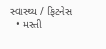સ્વાસ્થ્ય / ફિટનેસ
  • મસ્તી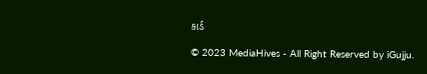કાર્ડ

© 2023 MediaHives - All Right Reserved by iGujju.